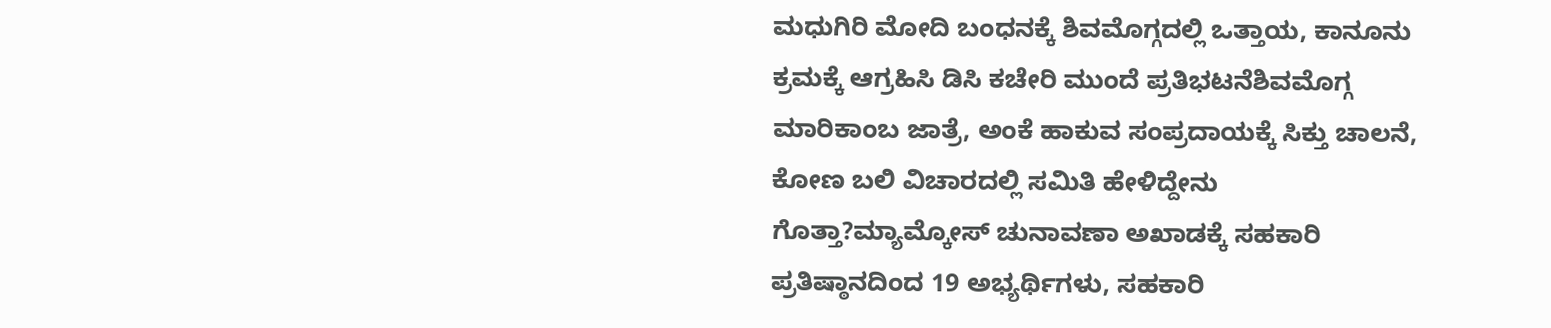ಮಧುಗಿರಿ ಮೋದಿ ಬಂಧನಕ್ಕೆ ಶಿವಮೊಗ್ಗದಲ್ಲಿ ಒತ್ತಾಯ, ಕಾನೂನು ಕ್ರಮಕ್ಕೆ ಆಗ್ರಹಿಸಿ ಡಿಸಿ ಕಚೇರಿ ಮುಂದೆ ಪ್ರತಿಭಟನೆಶಿವಮೊಗ್ಗ ಮಾರಿಕಾಂಬ ಜಾತ್ರೆ, ಅಂಕೆ ಹಾಕುವ ಸಂಪ್ರದಾಯಕ್ಕೆ ಸಿಕ್ತು ಚಾಲನೆ, ಕೋಣ ಬಲಿ ವಿಚಾರದಲ್ಲಿ ಸಮಿತಿ ಹೇಳಿದ್ದೇನು ಗೊತ್ತಾ?ಮ್ಯಾಮ್ಕೋಸ್ ಚುನಾವಣಾ ಅಖಾಡಕ್ಕೆ ಸಹಕಾರಿ ಪ್ರತಿಷ್ಠಾನದಿಂದ 19 ಅಭ್ಯರ್ಥಿಗಳು, ಸಹಕಾರಿ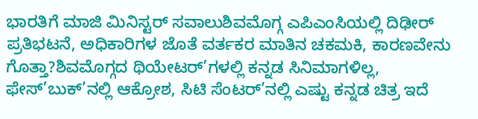ಭಾರತಿಗೆ ಮಾಜಿ ಮಿನಿಸ್ಟರ್ ಸವಾಲುಶಿವಮೊಗ್ಗ ಎಪಿಎಂಸಿಯಲ್ಲಿ ದಿಢೀರ್ ಪ್ರತಿಭಟನೆ, ಅಧಿಕಾರಿಗಳ ಜೊತೆ ವರ್ತಕರ ಮಾತಿನ ಚಕಮಕಿ, ಕಾರಣವೇನು ಗೊತ್ತಾ?ಶಿವಮೊಗ್ಗದ ಥಿಯೇಟರ್’ಗಳಲ್ಲಿ ಕನ್ನಡ ಸಿನಿಮಾಗಳಿಲ್ಲ, ಫೇಸ್’ಬುಕ್’ನಲ್ಲಿ ಆಕ್ರೋಶ, ಸಿಟಿ ಸೆಂಟರ್’ನಲ್ಲಿ ಎಷ್ಟು ಕನ್ನಡ ಚಿತ್ರ ಇದೆ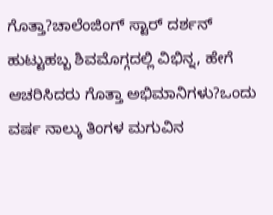ಗೊತ್ತಾ?ಚಾಲೆಂಜಿಂಗ್ ಸ್ಟಾರ್ ದರ್ಶನ್ ಹುಟ್ಟುಹಬ್ಬ ಶಿವಮೊಗ್ಗದಲ್ಲಿ ವಿಭಿನ್ನ, ಹೇಗೆ ಆಚರಿಸಿದರು ಗೊತ್ತಾ ಅಭಿಮಾನಿಗಳು?ಒಂದು ವರ್ಷ ನಾಲ್ಕು ತಿಂಗಳ ಮಗುವಿನ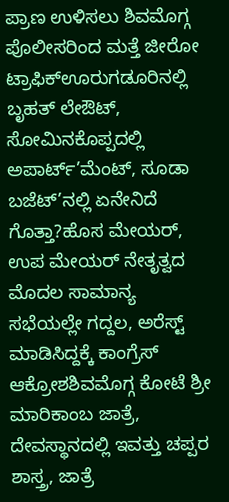ಪ್ರಾಣ ಉಳಿಸಲು ಶಿವಮೊಗ್ಗ ಪೊಲೀಸರಿಂದ ಮತ್ತೆ ಜೀರೋ ಟ್ರಾಫಿಕ್ಊರುಗಡೂರಿನಲ್ಲಿ ಬೃಹತ್ ಲೇಔಟ್, ಸೋಮಿನಕೊಪ್ಪದಲ್ಲಿ ಅಪಾರ್ಟ್’ಮೆಂಟ್, ಸೂಡಾ ಬಜೆಟ್’ನಲ್ಲಿ ಏನೇನಿದೆ ಗೊತ್ತಾ?ಹೊಸ ಮೇಯರ್, ಉಪ ಮೇಯರ್ ನೇತೃತ್ವದ ಮೊದಲ ಸಾಮಾನ್ಯ ಸಭೆಯಲ್ಲೇ ಗದ್ದಲ, ಅರೆಸ್ಟ್ ಮಾಡಿಸಿದ್ದಕ್ಕೆ ಕಾಂಗ್ರೆಸ್ ಆಕ್ರೋಶಶಿವಮೊಗ್ಗ ಕೋಟೆ ಶ್ರೀ ಮಾರಿಕಾಂಬ ಜಾತ್ರೆ, ದೇವಸ್ಥಾನದಲ್ಲಿ ಇವತ್ತು ಚಪ್ಪರ ಶಾಸ್ತ್ರ, ಜಾತ್ರೆ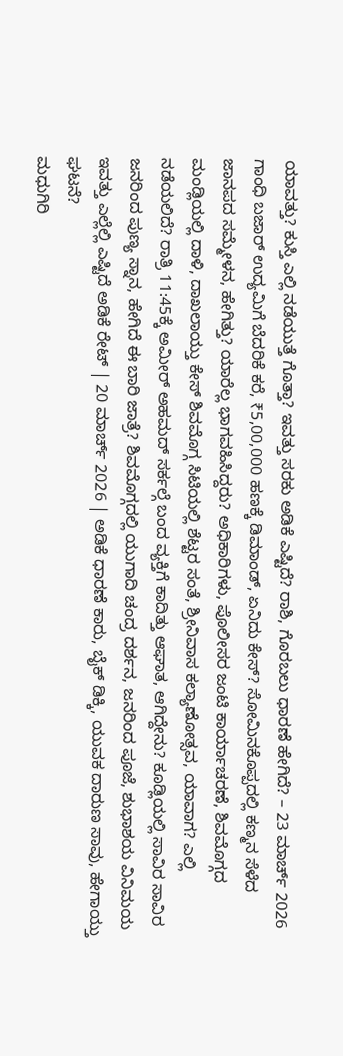ಯಾವತ್ತು? ಕುಸ್ತಿ ಎಲ್ಲಿ ನಡೆಯುತ್ತೆ ಗೊತ್ತಾ? ಇವತ್ತು ಸರಕು ಅಡಿಕೆ ಎಷ್ಟಿದೆ? ರಾಶಿ, ಗೊರಬಲು ಧಾರಣೆ ಹೇಗಿದೆ? – 23 ಮಾರ್ಚ್ 2026 ಗಾಂಧಿ ಬಜಾರ್ ಉದ್ಯಮಿಗೆ ಬೆದರಿಕೆ ಕರೆ, ₹5,00,000 ಹಣಕ್ಕೆ ಡಿಮಾಂಡ್, ಏನಿದು ಕೇಸ್? ಸೋಮಿನಕೊಪ್ಪದಲ್ಲಿ ಕಣ್ಮನ ಸೆಳೆದ ಜಾನಪದ ಸಮ್ಮೇಳನ, ಹೇಗಿತ್ತು? ಯಾರೆಲ್ಲ ಭಾಗವಹಿಸಿದ್ದರು? ಅಧಿಕಾರಿಗಳು, ಪೊಲೀಸರ ಜಂಟಿ ಕಾರ್ಯಾಚರಣೆ, ಶಿವಮೊಗ್ಗದ ಮಂಡ್ಲಿಯಲ್ಲಿ ದಾಳಿ, ದಾಖಲಾಯ್ತು ಕೇಸ್ ಶಿವಮೊಗ್ಗ ಸಿಟಿಯಲ್ಲಿ ಶೆಟ್ಟರ ಸಂತೆ, ಶ್ರೀನಿವಾಸ ಕಲ್ಯಾಣೋತ್ಸವ, ಯಾವಾಗ? ಎಲ್ಲಿ ನಡೆಯಲಿದೆ? ರಾತ್ರಿ 11:45ಕ್ಕೆ ಅಮೀರ್ ಅಹಮದ್ ಸರ್ಕಲ್ಗೆ ಬಂದ ವ್ಯಕ್ತಿಗೆ ಕಾದಿತ್ತು ಆಘಾತ, ಆಗಿದ್ದೇನು? ಕೂಡ್ಲಿಯಲ್ಲಿ ಸಾವಿರ ಸಾವಿರ ಜನರಿಂದ ಪುಣ್ಯ ಸ್ನಾನ, ಹೇಗಿದೆ ಈ ಬಾರಿ ಜಾತ್ರೆ? ಶಿವಮೊಗ್ಗದಲ್ಲಿ ಯುಗಾದಿ ಚಂದ್ರ ದರ್ಶನ, ಜನರಿಂದ ಪೂಜೆ, ಶುಭಾಶಯ ವಿನಿಮಯ ಇವತ್ತು ಎಲ್ಲೆಲ್ಲಿ ಎಷ್ಟಿದೆ ಅಡಿಕೆ ರೇಟ್ | 20 ಮಾರ್ಚ್ 2026 | ಅಡಿಕೆ ಧಾರಣೆ ಕಾರು, ಬೈಕ್ ಡಿಕ್ಕಿ, ಯುವಕ ದಾರುಣ ಸಾವು, ಹೇಗಾಯ್ತು ಘಟನೆ?
ಮಧುಗಿರಿ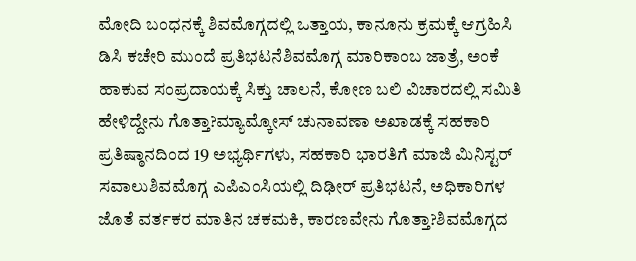ಮೋದಿ ಬಂಧನಕ್ಕೆ ಶಿವಮೊಗ್ಗದಲ್ಲಿ ಒತ್ತಾಯ, ಕಾನೂನು ಕ್ರಮಕ್ಕೆ ಆಗ್ರಹಿಸಿ ಡಿಸಿ ಕಚೇರಿ ಮುಂದೆ ಪ್ರತಿಭಟನೆಶಿವಮೊಗ್ಗ ಮಾರಿಕಾಂಬ ಜಾತ್ರೆ, ಅಂಕೆ ಹಾಕುವ ಸಂಪ್ರದಾಯಕ್ಕೆ ಸಿಕ್ತು ಚಾಲನೆ, ಕೋಣ ಬಲಿ ವಿಚಾರದಲ್ಲಿ ಸಮಿತಿ ಹೇಳಿದ್ದೇನು ಗೊತ್ತಾ?ಮ್ಯಾಮ್ಕೋಸ್ ಚುನಾವಣಾ ಅಖಾಡಕ್ಕೆ ಸಹಕಾರಿ ಪ್ರತಿಷ್ಠಾನದಿಂದ 19 ಅಭ್ಯರ್ಥಿಗಳು, ಸಹಕಾರಿ ಭಾರತಿಗೆ ಮಾಜಿ ಮಿನಿಸ್ಟರ್ ಸವಾಲುಶಿವಮೊಗ್ಗ ಎಪಿಎಂಸಿಯಲ್ಲಿ ದಿಢೀರ್ ಪ್ರತಿಭಟನೆ, ಅಧಿಕಾರಿಗಳ ಜೊತೆ ವರ್ತಕರ ಮಾತಿನ ಚಕಮಕಿ, ಕಾರಣವೇನು ಗೊತ್ತಾ?ಶಿವಮೊಗ್ಗದ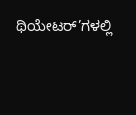ಥಿಯೇಟರ್’ಗಳಲ್ಲಿ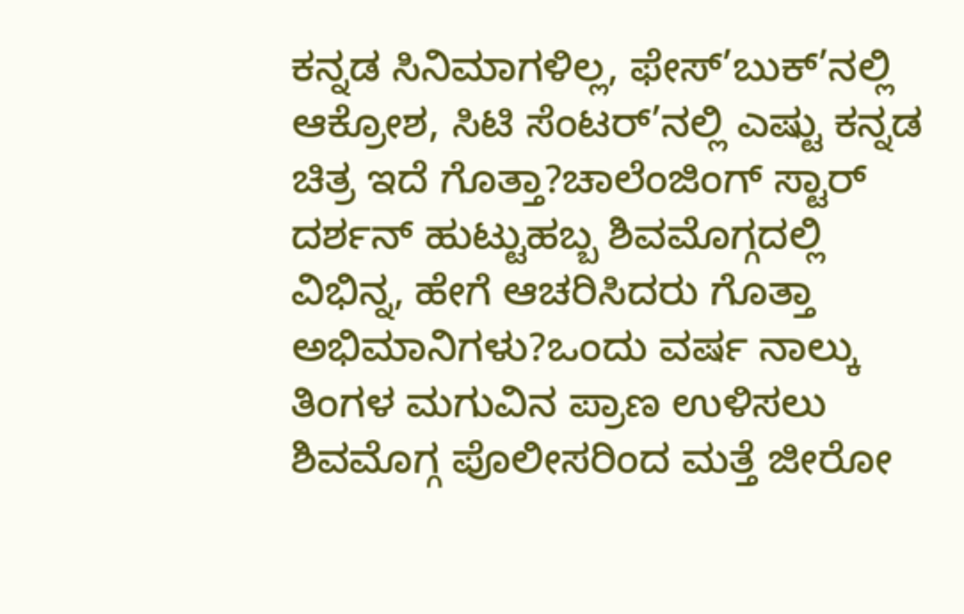ಕನ್ನಡ ಸಿನಿಮಾಗಳಿಲ್ಲ, ಫೇಸ್’ಬುಕ್’ನಲ್ಲಿ ಆಕ್ರೋಶ, ಸಿಟಿ ಸೆಂಟರ್’ನಲ್ಲಿ ಎಷ್ಟು ಕನ್ನಡ ಚಿತ್ರ ಇದೆ ಗೊತ್ತಾ?ಚಾಲೆಂಜಿಂಗ್ ಸ್ಟಾರ್ ದರ್ಶನ್ ಹುಟ್ಟುಹಬ್ಬ ಶಿವಮೊಗ್ಗದಲ್ಲಿ ವಿಭಿನ್ನ, ಹೇಗೆ ಆಚರಿಸಿದರು ಗೊತ್ತಾ ಅಭಿಮಾನಿಗಳು?ಒಂದು ವರ್ಷ ನಾಲ್ಕು ತಿಂಗಳ ಮಗುವಿನ ಪ್ರಾಣ ಉಳಿಸಲು ಶಿವಮೊಗ್ಗ ಪೊಲೀಸರಿಂದ ಮತ್ತೆ ಜೀರೋ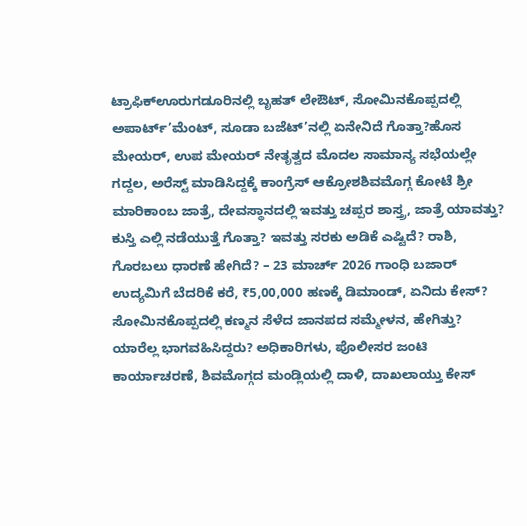ಟ್ರಾಫಿಕ್ಊರುಗಡೂರಿನಲ್ಲಿ ಬೃಹತ್ ಲೇಔಟ್, ಸೋಮಿನಕೊಪ್ಪದಲ್ಲಿ ಅಪಾರ್ಟ್’ಮೆಂಟ್, ಸೂಡಾ ಬಜೆಟ್’ನಲ್ಲಿ ಏನೇನಿದೆ ಗೊತ್ತಾ?ಹೊಸ ಮೇಯರ್, ಉಪ ಮೇಯರ್ ನೇತೃತ್ವದ ಮೊದಲ ಸಾಮಾನ್ಯ ಸಭೆಯಲ್ಲೇ ಗದ್ದಲ, ಅರೆಸ್ಟ್ ಮಾಡಿಸಿದ್ದಕ್ಕೆ ಕಾಂಗ್ರೆಸ್ ಆಕ್ರೋಶಶಿವಮೊಗ್ಗ ಕೋಟೆ ಶ್ರೀ ಮಾರಿಕಾಂಬ ಜಾತ್ರೆ, ದೇವಸ್ಥಾನದಲ್ಲಿ ಇವತ್ತು ಚಪ್ಪರ ಶಾಸ್ತ್ರ, ಜಾತ್ರೆ ಯಾವತ್ತು? ಕುಸ್ತಿ ಎಲ್ಲಿ ನಡೆಯುತ್ತೆ ಗೊತ್ತಾ? ಇವತ್ತು ಸರಕು ಅಡಿಕೆ ಎಷ್ಟಿದೆ? ರಾಶಿ, ಗೊರಬಲು ಧಾರಣೆ ಹೇಗಿದೆ? – 23 ಮಾರ್ಚ್ 2026 ಗಾಂಧಿ ಬಜಾರ್ ಉದ್ಯಮಿಗೆ ಬೆದರಿಕೆ ಕರೆ, ₹5,00,000 ಹಣಕ್ಕೆ ಡಿಮಾಂಡ್, ಏನಿದು ಕೇಸ್? ಸೋಮಿನಕೊಪ್ಪದಲ್ಲಿ ಕಣ್ಮನ ಸೆಳೆದ ಜಾನಪದ ಸಮ್ಮೇಳನ, ಹೇಗಿತ್ತು? ಯಾರೆಲ್ಲ ಭಾಗವಹಿಸಿದ್ದರು? ಅಧಿಕಾರಿಗಳು, ಪೊಲೀಸರ ಜಂಟಿ ಕಾರ್ಯಾಚರಣೆ, ಶಿವಮೊಗ್ಗದ ಮಂಡ್ಲಿಯಲ್ಲಿ ದಾಳಿ, ದಾಖಲಾಯ್ತು ಕೇಸ್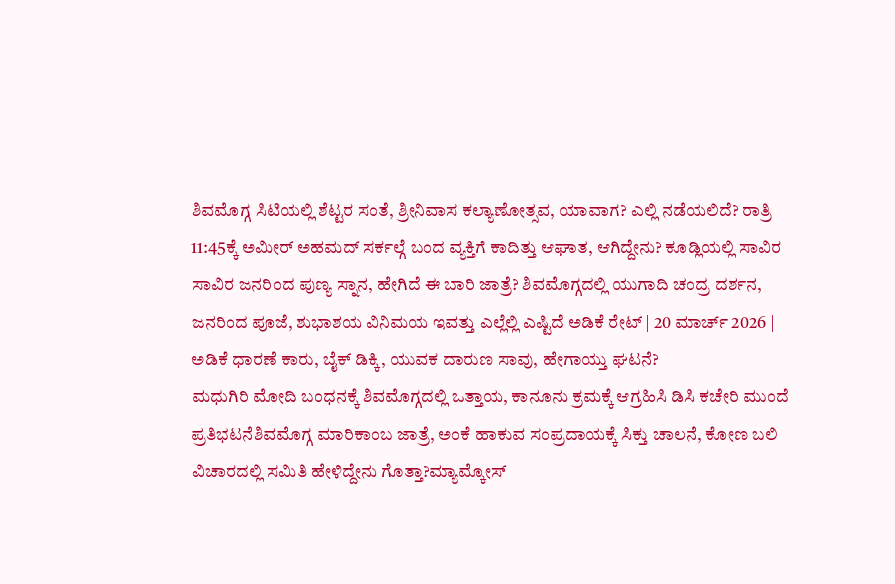ಶಿವಮೊಗ್ಗ ಸಿಟಿಯಲ್ಲಿ ಶೆಟ್ಟರ ಸಂತೆ, ಶ್ರೀನಿವಾಸ ಕಲ್ಯಾಣೋತ್ಸವ, ಯಾವಾಗ? ಎಲ್ಲಿ ನಡೆಯಲಿದೆ? ರಾತ್ರಿ 11:45ಕ್ಕೆ ಅಮೀರ್ ಅಹಮದ್ ಸರ್ಕಲ್ಗೆ ಬಂದ ವ್ಯಕ್ತಿಗೆ ಕಾದಿತ್ತು ಆಘಾತ, ಆಗಿದ್ದೇನು? ಕೂಡ್ಲಿಯಲ್ಲಿ ಸಾವಿರ ಸಾವಿರ ಜನರಿಂದ ಪುಣ್ಯ ಸ್ನಾನ, ಹೇಗಿದೆ ಈ ಬಾರಿ ಜಾತ್ರೆ? ಶಿವಮೊಗ್ಗದಲ್ಲಿ ಯುಗಾದಿ ಚಂದ್ರ ದರ್ಶನ, ಜನರಿಂದ ಪೂಜೆ, ಶುಭಾಶಯ ವಿನಿಮಯ ಇವತ್ತು ಎಲ್ಲೆಲ್ಲಿ ಎಷ್ಟಿದೆ ಅಡಿಕೆ ರೇಟ್ | 20 ಮಾರ್ಚ್ 2026 | ಅಡಿಕೆ ಧಾರಣೆ ಕಾರು, ಬೈಕ್ ಡಿಕ್ಕಿ, ಯುವಕ ದಾರುಣ ಸಾವು, ಹೇಗಾಯ್ತು ಘಟನೆ?
ಮಧುಗಿರಿ ಮೋದಿ ಬಂಧನಕ್ಕೆ ಶಿವಮೊಗ್ಗದಲ್ಲಿ ಒತ್ತಾಯ, ಕಾನೂನು ಕ್ರಮಕ್ಕೆ ಆಗ್ರಹಿಸಿ ಡಿಸಿ ಕಚೇರಿ ಮುಂದೆ ಪ್ರತಿಭಟನೆಶಿವಮೊಗ್ಗ ಮಾರಿಕಾಂಬ ಜಾತ್ರೆ, ಅಂಕೆ ಹಾಕುವ ಸಂಪ್ರದಾಯಕ್ಕೆ ಸಿಕ್ತು ಚಾಲನೆ, ಕೋಣ ಬಲಿ ವಿಚಾರದಲ್ಲಿ ಸಮಿತಿ ಹೇಳಿದ್ದೇನು ಗೊತ್ತಾ?ಮ್ಯಾಮ್ಕೋಸ್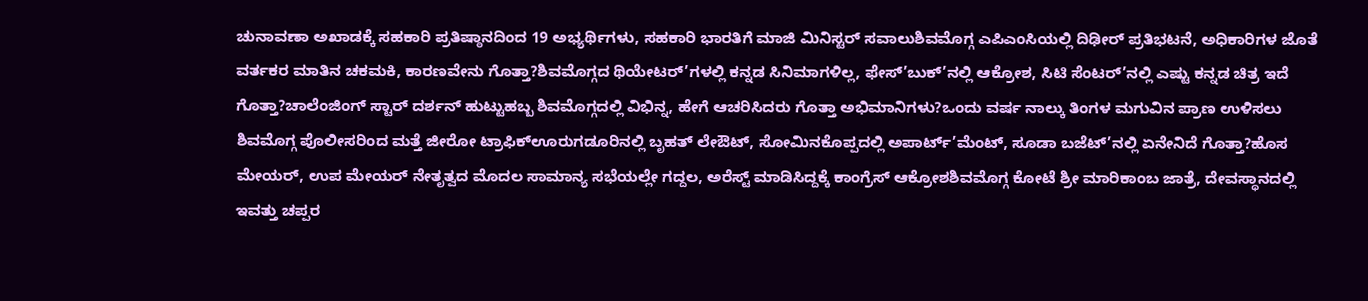ಚುನಾವಣಾ ಅಖಾಡಕ್ಕೆ ಸಹಕಾರಿ ಪ್ರತಿಷ್ಠಾನದಿಂದ 19 ಅಭ್ಯರ್ಥಿಗಳು, ಸಹಕಾರಿ ಭಾರತಿಗೆ ಮಾಜಿ ಮಿನಿಸ್ಟರ್ ಸವಾಲುಶಿವಮೊಗ್ಗ ಎಪಿಎಂಸಿಯಲ್ಲಿ ದಿಢೀರ್ ಪ್ರತಿಭಟನೆ, ಅಧಿಕಾರಿಗಳ ಜೊತೆ ವರ್ತಕರ ಮಾತಿನ ಚಕಮಕಿ, ಕಾರಣವೇನು ಗೊತ್ತಾ?ಶಿವಮೊಗ್ಗದ ಥಿಯೇಟರ್’ಗಳಲ್ಲಿ ಕನ್ನಡ ಸಿನಿಮಾಗಳಿಲ್ಲ, ಫೇಸ್’ಬುಕ್’ನಲ್ಲಿ ಆಕ್ರೋಶ, ಸಿಟಿ ಸೆಂಟರ್’ನಲ್ಲಿ ಎಷ್ಟು ಕನ್ನಡ ಚಿತ್ರ ಇದೆ ಗೊತ್ತಾ?ಚಾಲೆಂಜಿಂಗ್ ಸ್ಟಾರ್ ದರ್ಶನ್ ಹುಟ್ಟುಹಬ್ಬ ಶಿವಮೊಗ್ಗದಲ್ಲಿ ವಿಭಿನ್ನ, ಹೇಗೆ ಆಚರಿಸಿದರು ಗೊತ್ತಾ ಅಭಿಮಾನಿಗಳು?ಒಂದು ವರ್ಷ ನಾಲ್ಕು ತಿಂಗಳ ಮಗುವಿನ ಪ್ರಾಣ ಉಳಿಸಲು ಶಿವಮೊಗ್ಗ ಪೊಲೀಸರಿಂದ ಮತ್ತೆ ಜೀರೋ ಟ್ರಾಫಿಕ್ಊರುಗಡೂರಿನಲ್ಲಿ ಬೃಹತ್ ಲೇಔಟ್, ಸೋಮಿನಕೊಪ್ಪದಲ್ಲಿ ಅಪಾರ್ಟ್’ಮೆಂಟ್, ಸೂಡಾ ಬಜೆಟ್’ನಲ್ಲಿ ಏನೇನಿದೆ ಗೊತ್ತಾ?ಹೊಸ ಮೇಯರ್, ಉಪ ಮೇಯರ್ ನೇತೃತ್ವದ ಮೊದಲ ಸಾಮಾನ್ಯ ಸಭೆಯಲ್ಲೇ ಗದ್ದಲ, ಅರೆಸ್ಟ್ ಮಾಡಿಸಿದ್ದಕ್ಕೆ ಕಾಂಗ್ರೆಸ್ ಆಕ್ರೋಶಶಿವಮೊಗ್ಗ ಕೋಟೆ ಶ್ರೀ ಮಾರಿಕಾಂಬ ಜಾತ್ರೆ, ದೇವಸ್ಥಾನದಲ್ಲಿ ಇವತ್ತು ಚಪ್ಪರ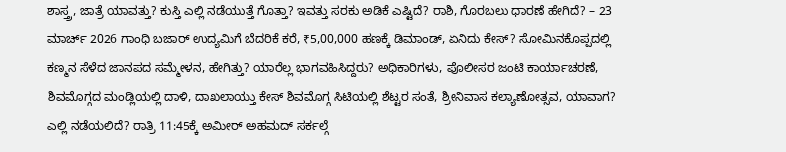ಶಾಸ್ತ್ರ, ಜಾತ್ರೆ ಯಾವತ್ತು? ಕುಸ್ತಿ ಎಲ್ಲಿ ನಡೆಯುತ್ತೆ ಗೊತ್ತಾ? ಇವತ್ತು ಸರಕು ಅಡಿಕೆ ಎಷ್ಟಿದೆ? ರಾಶಿ, ಗೊರಬಲು ಧಾರಣೆ ಹೇಗಿದೆ? – 23 ಮಾರ್ಚ್ 2026 ಗಾಂಧಿ ಬಜಾರ್ ಉದ್ಯಮಿಗೆ ಬೆದರಿಕೆ ಕರೆ, ₹5,00,000 ಹಣಕ್ಕೆ ಡಿಮಾಂಡ್, ಏನಿದು ಕೇಸ್? ಸೋಮಿನಕೊಪ್ಪದಲ್ಲಿ ಕಣ್ಮನ ಸೆಳೆದ ಜಾನಪದ ಸಮ್ಮೇಳನ, ಹೇಗಿತ್ತು? ಯಾರೆಲ್ಲ ಭಾಗವಹಿಸಿದ್ದರು? ಅಧಿಕಾರಿಗಳು, ಪೊಲೀಸರ ಜಂಟಿ ಕಾರ್ಯಾಚರಣೆ, ಶಿವಮೊಗ್ಗದ ಮಂಡ್ಲಿಯಲ್ಲಿ ದಾಳಿ, ದಾಖಲಾಯ್ತು ಕೇಸ್ ಶಿವಮೊಗ್ಗ ಸಿಟಿಯಲ್ಲಿ ಶೆಟ್ಟರ ಸಂತೆ, ಶ್ರೀನಿವಾಸ ಕಲ್ಯಾಣೋತ್ಸವ, ಯಾವಾಗ? ಎಲ್ಲಿ ನಡೆಯಲಿದೆ? ರಾತ್ರಿ 11:45ಕ್ಕೆ ಅಮೀರ್ ಅಹಮದ್ ಸರ್ಕಲ್ಗೆ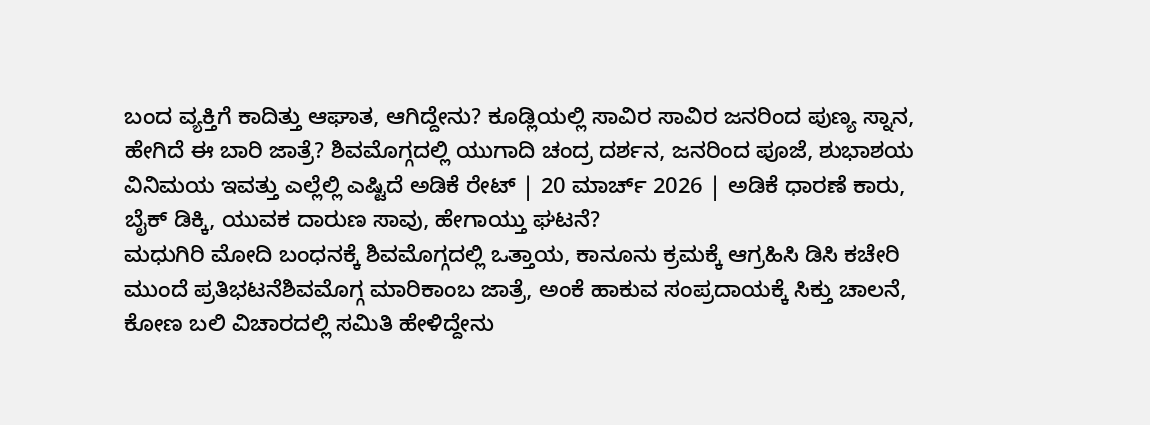ಬಂದ ವ್ಯಕ್ತಿಗೆ ಕಾದಿತ್ತು ಆಘಾತ, ಆಗಿದ್ದೇನು? ಕೂಡ್ಲಿಯಲ್ಲಿ ಸಾವಿರ ಸಾವಿರ ಜನರಿಂದ ಪುಣ್ಯ ಸ್ನಾನ, ಹೇಗಿದೆ ಈ ಬಾರಿ ಜಾತ್ರೆ? ಶಿವಮೊಗ್ಗದಲ್ಲಿ ಯುಗಾದಿ ಚಂದ್ರ ದರ್ಶನ, ಜನರಿಂದ ಪೂಜೆ, ಶುಭಾಶಯ ವಿನಿಮಯ ಇವತ್ತು ಎಲ್ಲೆಲ್ಲಿ ಎಷ್ಟಿದೆ ಅಡಿಕೆ ರೇಟ್ | 20 ಮಾರ್ಚ್ 2026 | ಅಡಿಕೆ ಧಾರಣೆ ಕಾರು, ಬೈಕ್ ಡಿಕ್ಕಿ, ಯುವಕ ದಾರುಣ ಸಾವು, ಹೇಗಾಯ್ತು ಘಟನೆ?
ಮಧುಗಿರಿ ಮೋದಿ ಬಂಧನಕ್ಕೆ ಶಿವಮೊಗ್ಗದಲ್ಲಿ ಒತ್ತಾಯ, ಕಾನೂನು ಕ್ರಮಕ್ಕೆ ಆಗ್ರಹಿಸಿ ಡಿಸಿ ಕಚೇರಿ ಮುಂದೆ ಪ್ರತಿಭಟನೆಶಿವಮೊಗ್ಗ ಮಾರಿಕಾಂಬ ಜಾತ್ರೆ, ಅಂಕೆ ಹಾಕುವ ಸಂಪ್ರದಾಯಕ್ಕೆ ಸಿಕ್ತು ಚಾಲನೆ, ಕೋಣ ಬಲಿ ವಿಚಾರದಲ್ಲಿ ಸಮಿತಿ ಹೇಳಿದ್ದೇನು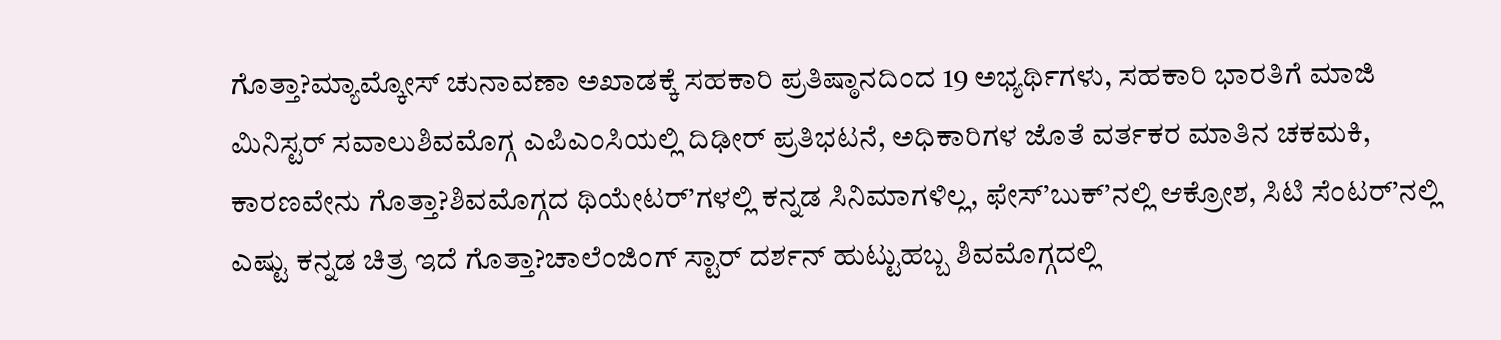ಗೊತ್ತಾ?ಮ್ಯಾಮ್ಕೋಸ್ ಚುನಾವಣಾ ಅಖಾಡಕ್ಕೆ ಸಹಕಾರಿ ಪ್ರತಿಷ್ಠಾನದಿಂದ 19 ಅಭ್ಯರ್ಥಿಗಳು, ಸಹಕಾರಿ ಭಾರತಿಗೆ ಮಾಜಿ ಮಿನಿಸ್ಟರ್ ಸವಾಲುಶಿವಮೊಗ್ಗ ಎಪಿಎಂಸಿಯಲ್ಲಿ ದಿಢೀರ್ ಪ್ರತಿಭಟನೆ, ಅಧಿಕಾರಿಗಳ ಜೊತೆ ವರ್ತಕರ ಮಾತಿನ ಚಕಮಕಿ, ಕಾರಣವೇನು ಗೊತ್ತಾ?ಶಿವಮೊಗ್ಗದ ಥಿಯೇಟರ್’ಗಳಲ್ಲಿ ಕನ್ನಡ ಸಿನಿಮಾಗಳಿಲ್ಲ, ಫೇಸ್’ಬುಕ್’ನಲ್ಲಿ ಆಕ್ರೋಶ, ಸಿಟಿ ಸೆಂಟರ್’ನಲ್ಲಿ ಎಷ್ಟು ಕನ್ನಡ ಚಿತ್ರ ಇದೆ ಗೊತ್ತಾ?ಚಾಲೆಂಜಿಂಗ್ ಸ್ಟಾರ್ ದರ್ಶನ್ ಹುಟ್ಟುಹಬ್ಬ ಶಿವಮೊಗ್ಗದಲ್ಲಿ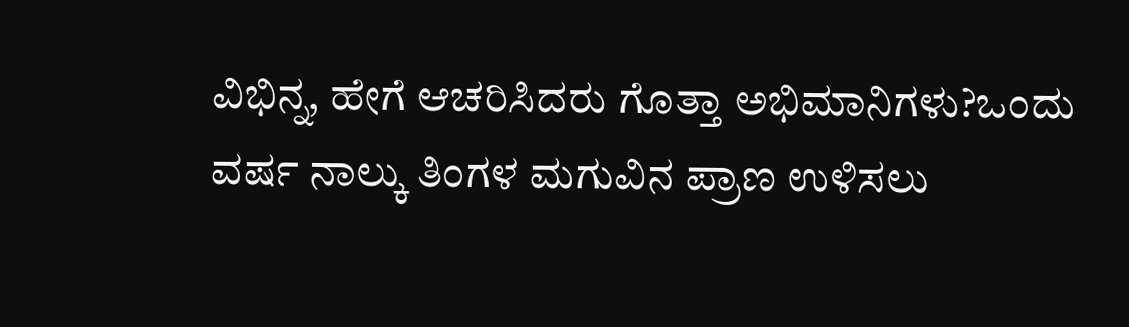ವಿಭಿನ್ನ, ಹೇಗೆ ಆಚರಿಸಿದರು ಗೊತ್ತಾ ಅಭಿಮಾನಿಗಳು?ಒಂದು ವರ್ಷ ನಾಲ್ಕು ತಿಂಗಳ ಮಗುವಿನ ಪ್ರಾಣ ಉಳಿಸಲು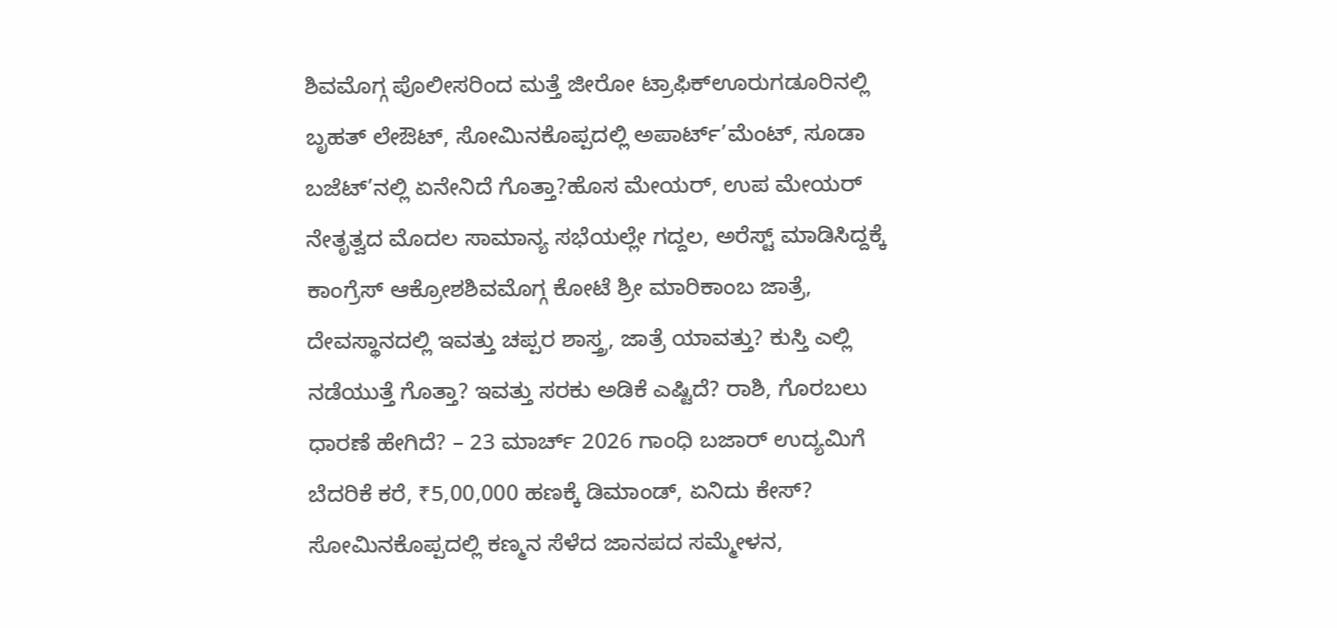ಶಿವಮೊಗ್ಗ ಪೊಲೀಸರಿಂದ ಮತ್ತೆ ಜೀರೋ ಟ್ರಾಫಿಕ್ಊರುಗಡೂರಿನಲ್ಲಿ ಬೃಹತ್ ಲೇಔಟ್, ಸೋಮಿನಕೊಪ್ಪದಲ್ಲಿ ಅಪಾರ್ಟ್’ಮೆಂಟ್, ಸೂಡಾ ಬಜೆಟ್’ನಲ್ಲಿ ಏನೇನಿದೆ ಗೊತ್ತಾ?ಹೊಸ ಮೇಯರ್, ಉಪ ಮೇಯರ್ ನೇತೃತ್ವದ ಮೊದಲ ಸಾಮಾನ್ಯ ಸಭೆಯಲ್ಲೇ ಗದ್ದಲ, ಅರೆಸ್ಟ್ ಮಾಡಿಸಿದ್ದಕ್ಕೆ ಕಾಂಗ್ರೆಸ್ ಆಕ್ರೋಶಶಿವಮೊಗ್ಗ ಕೋಟೆ ಶ್ರೀ ಮಾರಿಕಾಂಬ ಜಾತ್ರೆ, ದೇವಸ್ಥಾನದಲ್ಲಿ ಇವತ್ತು ಚಪ್ಪರ ಶಾಸ್ತ್ರ, ಜಾತ್ರೆ ಯಾವತ್ತು? ಕುಸ್ತಿ ಎಲ್ಲಿ ನಡೆಯುತ್ತೆ ಗೊತ್ತಾ? ಇವತ್ತು ಸರಕು ಅಡಿಕೆ ಎಷ್ಟಿದೆ? ರಾಶಿ, ಗೊರಬಲು ಧಾರಣೆ ಹೇಗಿದೆ? – 23 ಮಾರ್ಚ್ 2026 ಗಾಂಧಿ ಬಜಾರ್ ಉದ್ಯಮಿಗೆ ಬೆದರಿಕೆ ಕರೆ, ₹5,00,000 ಹಣಕ್ಕೆ ಡಿಮಾಂಡ್, ಏನಿದು ಕೇಸ್? ಸೋಮಿನಕೊಪ್ಪದಲ್ಲಿ ಕಣ್ಮನ ಸೆಳೆದ ಜಾನಪದ ಸಮ್ಮೇಳನ,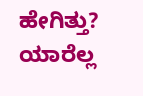ಹೇಗಿತ್ತು? ಯಾರೆಲ್ಲ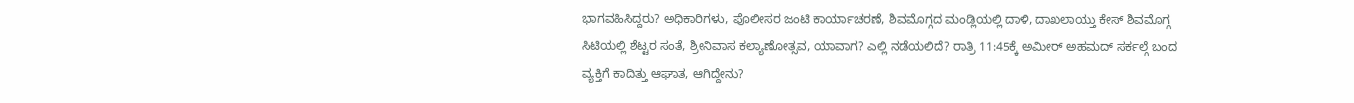ಭಾಗವಹಿಸಿದ್ದರು? ಅಧಿಕಾರಿಗಳು, ಪೊಲೀಸರ ಜಂಟಿ ಕಾರ್ಯಾಚರಣೆ, ಶಿವಮೊಗ್ಗದ ಮಂಡ್ಲಿಯಲ್ಲಿ ದಾಳಿ, ದಾಖಲಾಯ್ತು ಕೇಸ್ ಶಿವಮೊಗ್ಗ ಸಿಟಿಯಲ್ಲಿ ಶೆಟ್ಟರ ಸಂತೆ, ಶ್ರೀನಿವಾಸ ಕಲ್ಯಾಣೋತ್ಸವ, ಯಾವಾಗ? ಎಲ್ಲಿ ನಡೆಯಲಿದೆ? ರಾತ್ರಿ 11:45ಕ್ಕೆ ಅಮೀರ್ ಅಹಮದ್ ಸರ್ಕಲ್ಗೆ ಬಂದ ವ್ಯಕ್ತಿಗೆ ಕಾದಿತ್ತು ಆಘಾತ, ಆಗಿದ್ದೇನು?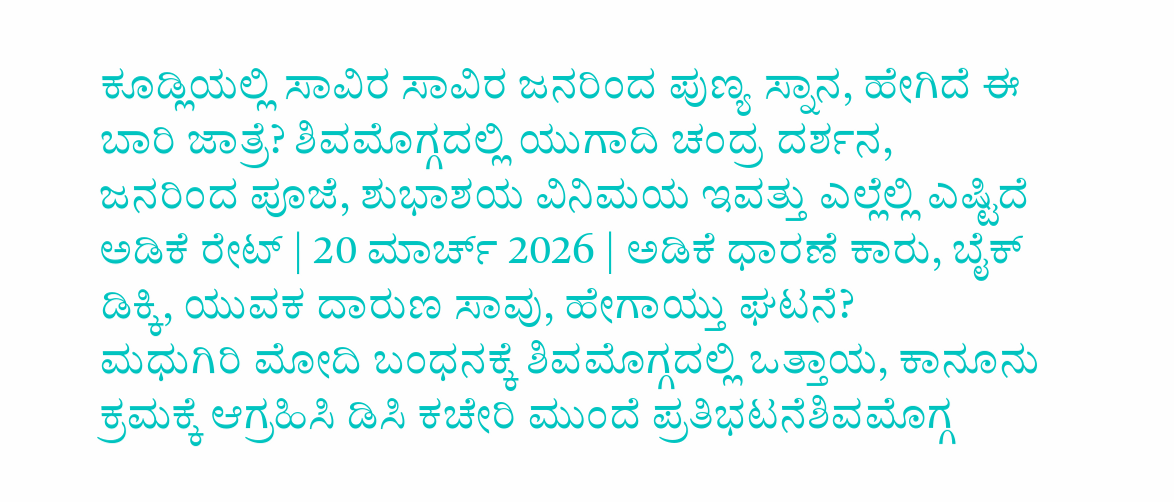ಕೂಡ್ಲಿಯಲ್ಲಿ ಸಾವಿರ ಸಾವಿರ ಜನರಿಂದ ಪುಣ್ಯ ಸ್ನಾನ, ಹೇಗಿದೆ ಈ ಬಾರಿ ಜಾತ್ರೆ? ಶಿವಮೊಗ್ಗದಲ್ಲಿ ಯುಗಾದಿ ಚಂದ್ರ ದರ್ಶನ, ಜನರಿಂದ ಪೂಜೆ, ಶುಭಾಶಯ ವಿನಿಮಯ ಇವತ್ತು ಎಲ್ಲೆಲ್ಲಿ ಎಷ್ಟಿದೆ ಅಡಿಕೆ ರೇಟ್ | 20 ಮಾರ್ಚ್ 2026 | ಅಡಿಕೆ ಧಾರಣೆ ಕಾರು, ಬೈಕ್ ಡಿಕ್ಕಿ, ಯುವಕ ದಾರುಣ ಸಾವು, ಹೇಗಾಯ್ತು ಘಟನೆ?
ಮಧುಗಿರಿ ಮೋದಿ ಬಂಧನಕ್ಕೆ ಶಿವಮೊಗ್ಗದಲ್ಲಿ ಒತ್ತಾಯ, ಕಾನೂನು ಕ್ರಮಕ್ಕೆ ಆಗ್ರಹಿಸಿ ಡಿಸಿ ಕಚೇರಿ ಮುಂದೆ ಪ್ರತಿಭಟನೆಶಿವಮೊಗ್ಗ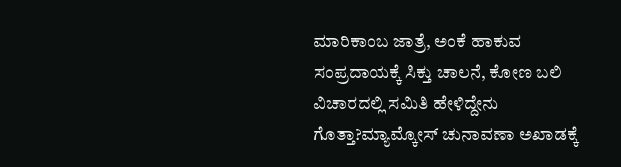ಮಾರಿಕಾಂಬ ಜಾತ್ರೆ, ಅಂಕೆ ಹಾಕುವ ಸಂಪ್ರದಾಯಕ್ಕೆ ಸಿಕ್ತು ಚಾಲನೆ, ಕೋಣ ಬಲಿ ವಿಚಾರದಲ್ಲಿ ಸಮಿತಿ ಹೇಳಿದ್ದೇನು ಗೊತ್ತಾ?ಮ್ಯಾಮ್ಕೋಸ್ ಚುನಾವಣಾ ಅಖಾಡಕ್ಕೆ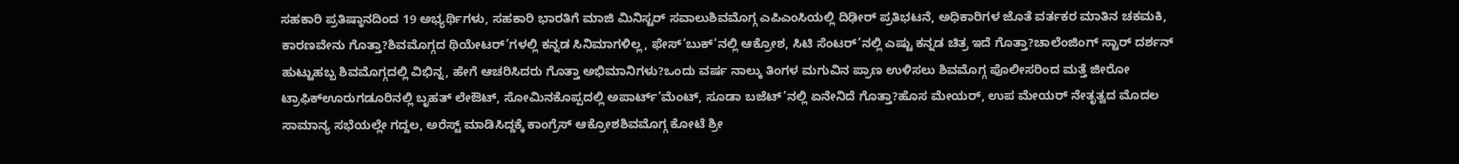ಸಹಕಾರಿ ಪ್ರತಿಷ್ಠಾನದಿಂದ 19 ಅಭ್ಯರ್ಥಿಗಳು, ಸಹಕಾರಿ ಭಾರತಿಗೆ ಮಾಜಿ ಮಿನಿಸ್ಟರ್ ಸವಾಲುಶಿವಮೊಗ್ಗ ಎಪಿಎಂಸಿಯಲ್ಲಿ ದಿಢೀರ್ ಪ್ರತಿಭಟನೆ, ಅಧಿಕಾರಿಗಳ ಜೊತೆ ವರ್ತಕರ ಮಾತಿನ ಚಕಮಕಿ, ಕಾರಣವೇನು ಗೊತ್ತಾ?ಶಿವಮೊಗ್ಗದ ಥಿಯೇಟರ್’ಗಳಲ್ಲಿ ಕನ್ನಡ ಸಿನಿಮಾಗಳಿಲ್ಲ, ಫೇಸ್’ಬುಕ್’ನಲ್ಲಿ ಆಕ್ರೋಶ, ಸಿಟಿ ಸೆಂಟರ್’ನಲ್ಲಿ ಎಷ್ಟು ಕನ್ನಡ ಚಿತ್ರ ಇದೆ ಗೊತ್ತಾ?ಚಾಲೆಂಜಿಂಗ್ ಸ್ಟಾರ್ ದರ್ಶನ್ ಹುಟ್ಟುಹಬ್ಬ ಶಿವಮೊಗ್ಗದಲ್ಲಿ ವಿಭಿನ್ನ, ಹೇಗೆ ಆಚರಿಸಿದರು ಗೊತ್ತಾ ಅಭಿಮಾನಿಗಳು?ಒಂದು ವರ್ಷ ನಾಲ್ಕು ತಿಂಗಳ ಮಗುವಿನ ಪ್ರಾಣ ಉಳಿಸಲು ಶಿವಮೊಗ್ಗ ಪೊಲೀಸರಿಂದ ಮತ್ತೆ ಜೀರೋ ಟ್ರಾಫಿಕ್ಊರುಗಡೂರಿನಲ್ಲಿ ಬೃಹತ್ ಲೇಔಟ್, ಸೋಮಿನಕೊಪ್ಪದಲ್ಲಿ ಅಪಾರ್ಟ್’ಮೆಂಟ್, ಸೂಡಾ ಬಜೆಟ್’ನಲ್ಲಿ ಏನೇನಿದೆ ಗೊತ್ತಾ?ಹೊಸ ಮೇಯರ್, ಉಪ ಮೇಯರ್ ನೇತೃತ್ವದ ಮೊದಲ ಸಾಮಾನ್ಯ ಸಭೆಯಲ್ಲೇ ಗದ್ದಲ, ಅರೆಸ್ಟ್ ಮಾಡಿಸಿದ್ದಕ್ಕೆ ಕಾಂಗ್ರೆಸ್ ಆಕ್ರೋಶಶಿವಮೊಗ್ಗ ಕೋಟೆ ಶ್ರೀ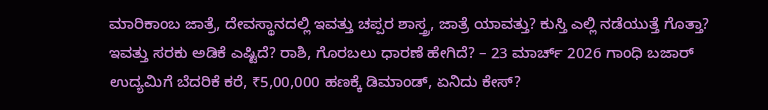ಮಾರಿಕಾಂಬ ಜಾತ್ರೆ, ದೇವಸ್ಥಾನದಲ್ಲಿ ಇವತ್ತು ಚಪ್ಪರ ಶಾಸ್ತ್ರ, ಜಾತ್ರೆ ಯಾವತ್ತು? ಕುಸ್ತಿ ಎಲ್ಲಿ ನಡೆಯುತ್ತೆ ಗೊತ್ತಾ? ಇವತ್ತು ಸರಕು ಅಡಿಕೆ ಎಷ್ಟಿದೆ? ರಾಶಿ, ಗೊರಬಲು ಧಾರಣೆ ಹೇಗಿದೆ? – 23 ಮಾರ್ಚ್ 2026 ಗಾಂಧಿ ಬಜಾರ್ ಉದ್ಯಮಿಗೆ ಬೆದರಿಕೆ ಕರೆ, ₹5,00,000 ಹಣಕ್ಕೆ ಡಿಮಾಂಡ್, ಏನಿದು ಕೇಸ್?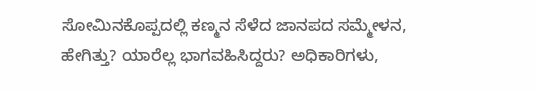ಸೋಮಿನಕೊಪ್ಪದಲ್ಲಿ ಕಣ್ಮನ ಸೆಳೆದ ಜಾನಪದ ಸಮ್ಮೇಳನ, ಹೇಗಿತ್ತು? ಯಾರೆಲ್ಲ ಭಾಗವಹಿಸಿದ್ದರು? ಅಧಿಕಾರಿಗಳು,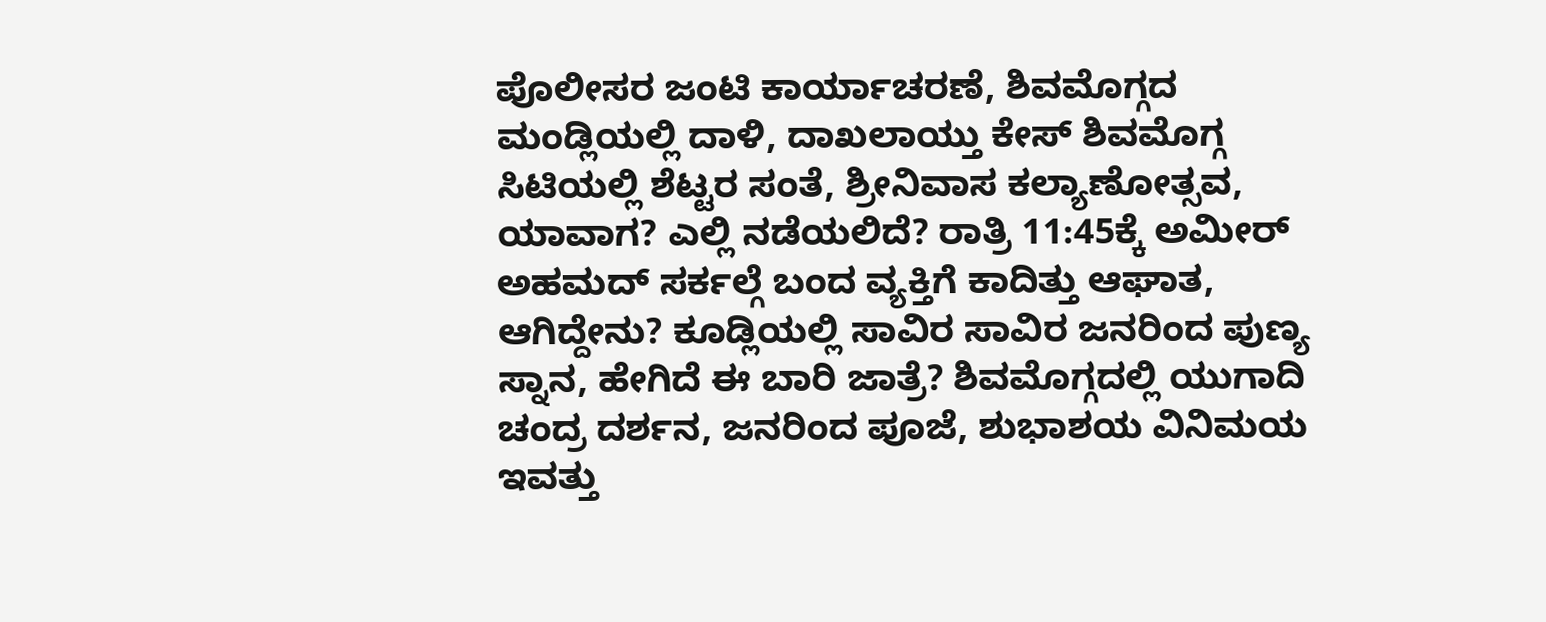ಪೊಲೀಸರ ಜಂಟಿ ಕಾರ್ಯಾಚರಣೆ, ಶಿವಮೊಗ್ಗದ ಮಂಡ್ಲಿಯಲ್ಲಿ ದಾಳಿ, ದಾಖಲಾಯ್ತು ಕೇಸ್ ಶಿವಮೊಗ್ಗ ಸಿಟಿಯಲ್ಲಿ ಶೆಟ್ಟರ ಸಂತೆ, ಶ್ರೀನಿವಾಸ ಕಲ್ಯಾಣೋತ್ಸವ, ಯಾವಾಗ? ಎಲ್ಲಿ ನಡೆಯಲಿದೆ? ರಾತ್ರಿ 11:45ಕ್ಕೆ ಅಮೀರ್ ಅಹಮದ್ ಸರ್ಕಲ್ಗೆ ಬಂದ ವ್ಯಕ್ತಿಗೆ ಕಾದಿತ್ತು ಆಘಾತ, ಆಗಿದ್ದೇನು? ಕೂಡ್ಲಿಯಲ್ಲಿ ಸಾವಿರ ಸಾವಿರ ಜನರಿಂದ ಪುಣ್ಯ ಸ್ನಾನ, ಹೇಗಿದೆ ಈ ಬಾರಿ ಜಾತ್ರೆ? ಶಿವಮೊಗ್ಗದಲ್ಲಿ ಯುಗಾದಿ ಚಂದ್ರ ದರ್ಶನ, ಜನರಿಂದ ಪೂಜೆ, ಶುಭಾಶಯ ವಿನಿಮಯ ಇವತ್ತು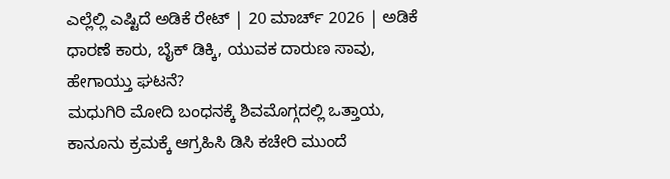ಎಲ್ಲೆಲ್ಲಿ ಎಷ್ಟಿದೆ ಅಡಿಕೆ ರೇಟ್ | 20 ಮಾರ್ಚ್ 2026 | ಅಡಿಕೆ ಧಾರಣೆ ಕಾರು, ಬೈಕ್ ಡಿಕ್ಕಿ, ಯುವಕ ದಾರುಣ ಸಾವು, ಹೇಗಾಯ್ತು ಘಟನೆ?
ಮಧುಗಿರಿ ಮೋದಿ ಬಂಧನಕ್ಕೆ ಶಿವಮೊಗ್ಗದಲ್ಲಿ ಒತ್ತಾಯ, ಕಾನೂನು ಕ್ರಮಕ್ಕೆ ಆಗ್ರಹಿಸಿ ಡಿಸಿ ಕಚೇರಿ ಮುಂದೆ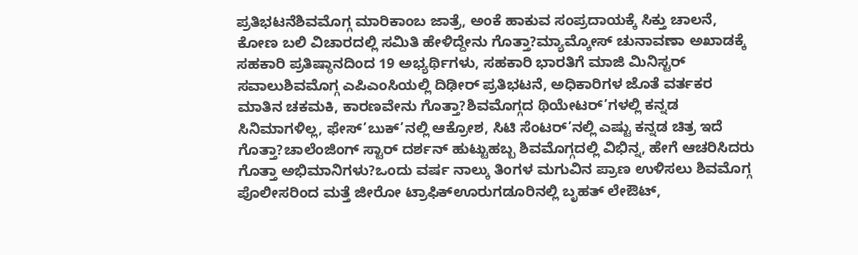ಪ್ರತಿಭಟನೆಶಿವಮೊಗ್ಗ ಮಾರಿಕಾಂಬ ಜಾತ್ರೆ, ಅಂಕೆ ಹಾಕುವ ಸಂಪ್ರದಾಯಕ್ಕೆ ಸಿಕ್ತು ಚಾಲನೆ, ಕೋಣ ಬಲಿ ವಿಚಾರದಲ್ಲಿ ಸಮಿತಿ ಹೇಳಿದ್ದೇನು ಗೊತ್ತಾ?ಮ್ಯಾಮ್ಕೋಸ್ ಚುನಾವಣಾ ಅಖಾಡಕ್ಕೆ ಸಹಕಾರಿ ಪ್ರತಿಷ್ಠಾನದಿಂದ 19 ಅಭ್ಯರ್ಥಿಗಳು, ಸಹಕಾರಿ ಭಾರತಿಗೆ ಮಾಜಿ ಮಿನಿಸ್ಟರ್ ಸವಾಲುಶಿವಮೊಗ್ಗ ಎಪಿಎಂಸಿಯಲ್ಲಿ ದಿಢೀರ್ ಪ್ರತಿಭಟನೆ, ಅಧಿಕಾರಿಗಳ ಜೊತೆ ವರ್ತಕರ ಮಾತಿನ ಚಕಮಕಿ, ಕಾರಣವೇನು ಗೊತ್ತಾ?ಶಿವಮೊಗ್ಗದ ಥಿಯೇಟರ್’ಗಳಲ್ಲಿ ಕನ್ನಡ ಸಿನಿಮಾಗಳಿಲ್ಲ, ಫೇಸ್’ಬುಕ್’ನಲ್ಲಿ ಆಕ್ರೋಶ, ಸಿಟಿ ಸೆಂಟರ್’ನಲ್ಲಿ ಎಷ್ಟು ಕನ್ನಡ ಚಿತ್ರ ಇದೆ ಗೊತ್ತಾ?ಚಾಲೆಂಜಿಂಗ್ ಸ್ಟಾರ್ ದರ್ಶನ್ ಹುಟ್ಟುಹಬ್ಬ ಶಿವಮೊಗ್ಗದಲ್ಲಿ ವಿಭಿನ್ನ, ಹೇಗೆ ಆಚರಿಸಿದರು ಗೊತ್ತಾ ಅಭಿಮಾನಿಗಳು?ಒಂದು ವರ್ಷ ನಾಲ್ಕು ತಿಂಗಳ ಮಗುವಿನ ಪ್ರಾಣ ಉಳಿಸಲು ಶಿವಮೊಗ್ಗ ಪೊಲೀಸರಿಂದ ಮತ್ತೆ ಜೀರೋ ಟ್ರಾಫಿಕ್ಊರುಗಡೂರಿನಲ್ಲಿ ಬೃಹತ್ ಲೇಔಟ್,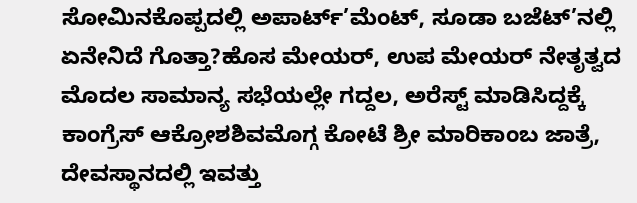ಸೋಮಿನಕೊಪ್ಪದಲ್ಲಿ ಅಪಾರ್ಟ್’ಮೆಂಟ್, ಸೂಡಾ ಬಜೆಟ್’ನಲ್ಲಿ ಏನೇನಿದೆ ಗೊತ್ತಾ?ಹೊಸ ಮೇಯರ್, ಉಪ ಮೇಯರ್ ನೇತೃತ್ವದ ಮೊದಲ ಸಾಮಾನ್ಯ ಸಭೆಯಲ್ಲೇ ಗದ್ದಲ, ಅರೆಸ್ಟ್ ಮಾಡಿಸಿದ್ದಕ್ಕೆ ಕಾಂಗ್ರೆಸ್ ಆಕ್ರೋಶಶಿವಮೊಗ್ಗ ಕೋಟೆ ಶ್ರೀ ಮಾರಿಕಾಂಬ ಜಾತ್ರೆ, ದೇವಸ್ಥಾನದಲ್ಲಿ ಇವತ್ತು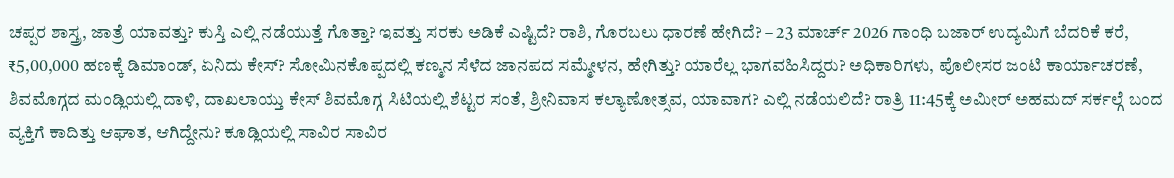ಚಪ್ಪರ ಶಾಸ್ತ್ರ, ಜಾತ್ರೆ ಯಾವತ್ತು? ಕುಸ್ತಿ ಎಲ್ಲಿ ನಡೆಯುತ್ತೆ ಗೊತ್ತಾ? ಇವತ್ತು ಸರಕು ಅಡಿಕೆ ಎಷ್ಟಿದೆ? ರಾಶಿ, ಗೊರಬಲು ಧಾರಣೆ ಹೇಗಿದೆ? – 23 ಮಾರ್ಚ್ 2026 ಗಾಂಧಿ ಬಜಾರ್ ಉದ್ಯಮಿಗೆ ಬೆದರಿಕೆ ಕರೆ, ₹5,00,000 ಹಣಕ್ಕೆ ಡಿಮಾಂಡ್, ಏನಿದು ಕೇಸ್? ಸೋಮಿನಕೊಪ್ಪದಲ್ಲಿ ಕಣ್ಮನ ಸೆಳೆದ ಜಾನಪದ ಸಮ್ಮೇಳನ, ಹೇಗಿತ್ತು? ಯಾರೆಲ್ಲ ಭಾಗವಹಿಸಿದ್ದರು? ಅಧಿಕಾರಿಗಳು, ಪೊಲೀಸರ ಜಂಟಿ ಕಾರ್ಯಾಚರಣೆ, ಶಿವಮೊಗ್ಗದ ಮಂಡ್ಲಿಯಲ್ಲಿ ದಾಳಿ, ದಾಖಲಾಯ್ತು ಕೇಸ್ ಶಿವಮೊಗ್ಗ ಸಿಟಿಯಲ್ಲಿ ಶೆಟ್ಟರ ಸಂತೆ, ಶ್ರೀನಿವಾಸ ಕಲ್ಯಾಣೋತ್ಸವ, ಯಾವಾಗ? ಎಲ್ಲಿ ನಡೆಯಲಿದೆ? ರಾತ್ರಿ 11:45ಕ್ಕೆ ಅಮೀರ್ ಅಹಮದ್ ಸರ್ಕಲ್ಗೆ ಬಂದ ವ್ಯಕ್ತಿಗೆ ಕಾದಿತ್ತು ಆಘಾತ, ಆಗಿದ್ದೇನು? ಕೂಡ್ಲಿಯಲ್ಲಿ ಸಾವಿರ ಸಾವಿರ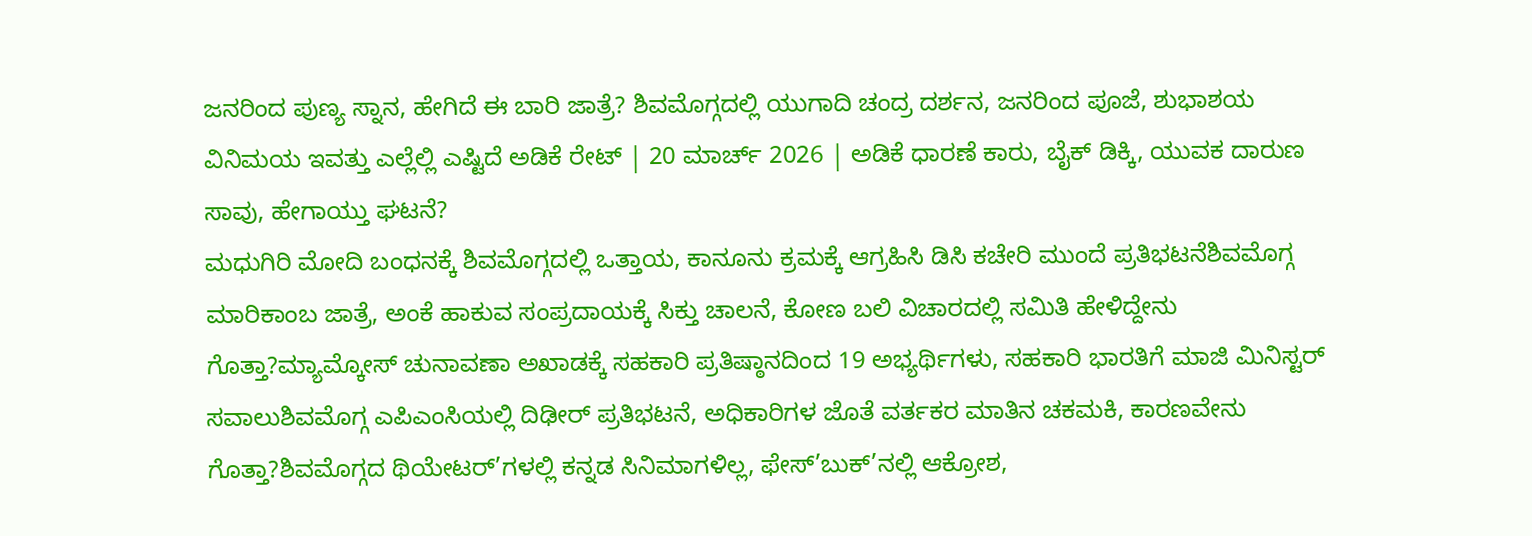ಜನರಿಂದ ಪುಣ್ಯ ಸ್ನಾನ, ಹೇಗಿದೆ ಈ ಬಾರಿ ಜಾತ್ರೆ? ಶಿವಮೊಗ್ಗದಲ್ಲಿ ಯುಗಾದಿ ಚಂದ್ರ ದರ್ಶನ, ಜನರಿಂದ ಪೂಜೆ, ಶುಭಾಶಯ ವಿನಿಮಯ ಇವತ್ತು ಎಲ್ಲೆಲ್ಲಿ ಎಷ್ಟಿದೆ ಅಡಿಕೆ ರೇಟ್ | 20 ಮಾರ್ಚ್ 2026 | ಅಡಿಕೆ ಧಾರಣೆ ಕಾರು, ಬೈಕ್ ಡಿಕ್ಕಿ, ಯುವಕ ದಾರುಣ ಸಾವು, ಹೇಗಾಯ್ತು ಘಟನೆ?
ಮಧುಗಿರಿ ಮೋದಿ ಬಂಧನಕ್ಕೆ ಶಿವಮೊಗ್ಗದಲ್ಲಿ ಒತ್ತಾಯ, ಕಾನೂನು ಕ್ರಮಕ್ಕೆ ಆಗ್ರಹಿಸಿ ಡಿಸಿ ಕಚೇರಿ ಮುಂದೆ ಪ್ರತಿಭಟನೆಶಿವಮೊಗ್ಗ ಮಾರಿಕಾಂಬ ಜಾತ್ರೆ, ಅಂಕೆ ಹಾಕುವ ಸಂಪ್ರದಾಯಕ್ಕೆ ಸಿಕ್ತು ಚಾಲನೆ, ಕೋಣ ಬಲಿ ವಿಚಾರದಲ್ಲಿ ಸಮಿತಿ ಹೇಳಿದ್ದೇನು ಗೊತ್ತಾ?ಮ್ಯಾಮ್ಕೋಸ್ ಚುನಾವಣಾ ಅಖಾಡಕ್ಕೆ ಸಹಕಾರಿ ಪ್ರತಿಷ್ಠಾನದಿಂದ 19 ಅಭ್ಯರ್ಥಿಗಳು, ಸಹಕಾರಿ ಭಾರತಿಗೆ ಮಾಜಿ ಮಿನಿಸ್ಟರ್ ಸವಾಲುಶಿವಮೊಗ್ಗ ಎಪಿಎಂಸಿಯಲ್ಲಿ ದಿಢೀರ್ ಪ್ರತಿಭಟನೆ, ಅಧಿಕಾರಿಗಳ ಜೊತೆ ವರ್ತಕರ ಮಾತಿನ ಚಕಮಕಿ, ಕಾರಣವೇನು ಗೊತ್ತಾ?ಶಿವಮೊಗ್ಗದ ಥಿಯೇಟರ್’ಗಳಲ್ಲಿ ಕನ್ನಡ ಸಿನಿಮಾಗಳಿಲ್ಲ, ಫೇಸ್’ಬುಕ್’ನಲ್ಲಿ ಆಕ್ರೋಶ,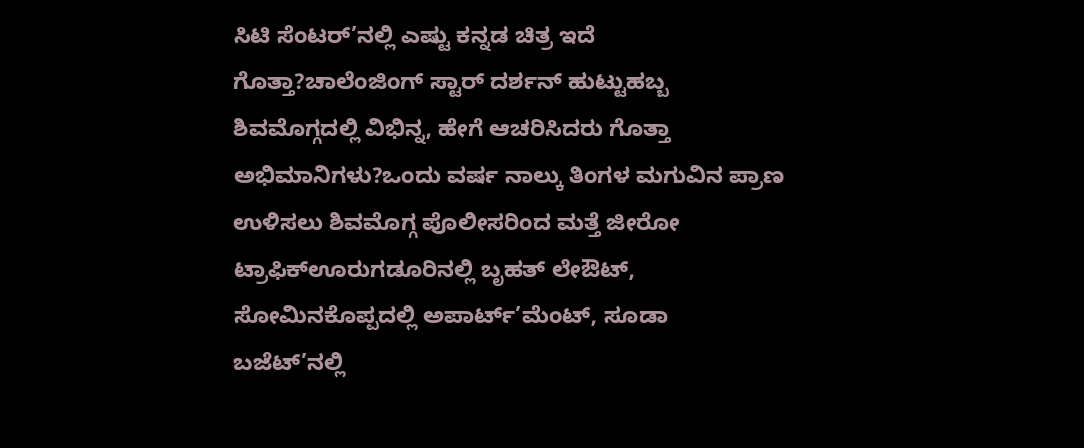ಸಿಟಿ ಸೆಂಟರ್’ನಲ್ಲಿ ಎಷ್ಟು ಕನ್ನಡ ಚಿತ್ರ ಇದೆ ಗೊತ್ತಾ?ಚಾಲೆಂಜಿಂಗ್ ಸ್ಟಾರ್ ದರ್ಶನ್ ಹುಟ್ಟುಹಬ್ಬ ಶಿವಮೊಗ್ಗದಲ್ಲಿ ವಿಭಿನ್ನ, ಹೇಗೆ ಆಚರಿಸಿದರು ಗೊತ್ತಾ ಅಭಿಮಾನಿಗಳು?ಒಂದು ವರ್ಷ ನಾಲ್ಕು ತಿಂಗಳ ಮಗುವಿನ ಪ್ರಾಣ ಉಳಿಸಲು ಶಿವಮೊಗ್ಗ ಪೊಲೀಸರಿಂದ ಮತ್ತೆ ಜೀರೋ ಟ್ರಾಫಿಕ್ಊರುಗಡೂರಿನಲ್ಲಿ ಬೃಹತ್ ಲೇಔಟ್, ಸೋಮಿನಕೊಪ್ಪದಲ್ಲಿ ಅಪಾರ್ಟ್’ಮೆಂಟ್, ಸೂಡಾ ಬಜೆಟ್’ನಲ್ಲಿ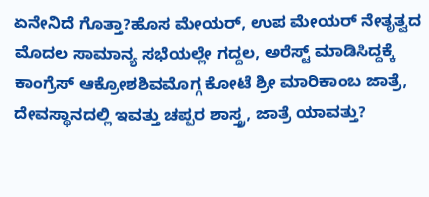ಏನೇನಿದೆ ಗೊತ್ತಾ?ಹೊಸ ಮೇಯರ್, ಉಪ ಮೇಯರ್ ನೇತೃತ್ವದ ಮೊದಲ ಸಾಮಾನ್ಯ ಸಭೆಯಲ್ಲೇ ಗದ್ದಲ, ಅರೆಸ್ಟ್ ಮಾಡಿಸಿದ್ದಕ್ಕೆ ಕಾಂಗ್ರೆಸ್ ಆಕ್ರೋಶಶಿವಮೊಗ್ಗ ಕೋಟೆ ಶ್ರೀ ಮಾರಿಕಾಂಬ ಜಾತ್ರೆ, ದೇವಸ್ಥಾನದಲ್ಲಿ ಇವತ್ತು ಚಪ್ಪರ ಶಾಸ್ತ್ರ, ಜಾತ್ರೆ ಯಾವತ್ತು?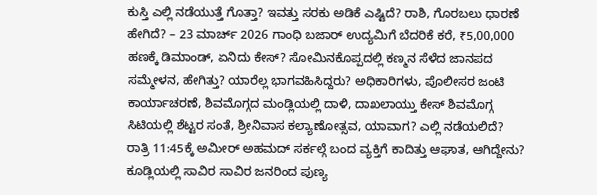ಕುಸ್ತಿ ಎಲ್ಲಿ ನಡೆಯುತ್ತೆ ಗೊತ್ತಾ? ಇವತ್ತು ಸರಕು ಅಡಿಕೆ ಎಷ್ಟಿದೆ? ರಾಶಿ, ಗೊರಬಲು ಧಾರಣೆ ಹೇಗಿದೆ? – 23 ಮಾರ್ಚ್ 2026 ಗಾಂಧಿ ಬಜಾರ್ ಉದ್ಯಮಿಗೆ ಬೆದರಿಕೆ ಕರೆ, ₹5,00,000 ಹಣಕ್ಕೆ ಡಿಮಾಂಡ್, ಏನಿದು ಕೇಸ್? ಸೋಮಿನಕೊಪ್ಪದಲ್ಲಿ ಕಣ್ಮನ ಸೆಳೆದ ಜಾನಪದ ಸಮ್ಮೇಳನ, ಹೇಗಿತ್ತು? ಯಾರೆಲ್ಲ ಭಾಗವಹಿಸಿದ್ದರು? ಅಧಿಕಾರಿಗಳು, ಪೊಲೀಸರ ಜಂಟಿ ಕಾರ್ಯಾಚರಣೆ, ಶಿವಮೊಗ್ಗದ ಮಂಡ್ಲಿಯಲ್ಲಿ ದಾಳಿ, ದಾಖಲಾಯ್ತು ಕೇಸ್ ಶಿವಮೊಗ್ಗ ಸಿಟಿಯಲ್ಲಿ ಶೆಟ್ಟರ ಸಂತೆ, ಶ್ರೀನಿವಾಸ ಕಲ್ಯಾಣೋತ್ಸವ, ಯಾವಾಗ? ಎಲ್ಲಿ ನಡೆಯಲಿದೆ? ರಾತ್ರಿ 11:45ಕ್ಕೆ ಅಮೀರ್ ಅಹಮದ್ ಸರ್ಕಲ್ಗೆ ಬಂದ ವ್ಯಕ್ತಿಗೆ ಕಾದಿತ್ತು ಆಘಾತ, ಆಗಿದ್ದೇನು? ಕೂಡ್ಲಿಯಲ್ಲಿ ಸಾವಿರ ಸಾವಿರ ಜನರಿಂದ ಪುಣ್ಯ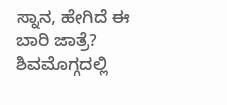ಸ್ನಾನ, ಹೇಗಿದೆ ಈ ಬಾರಿ ಜಾತ್ರೆ? ಶಿವಮೊಗ್ಗದಲ್ಲಿ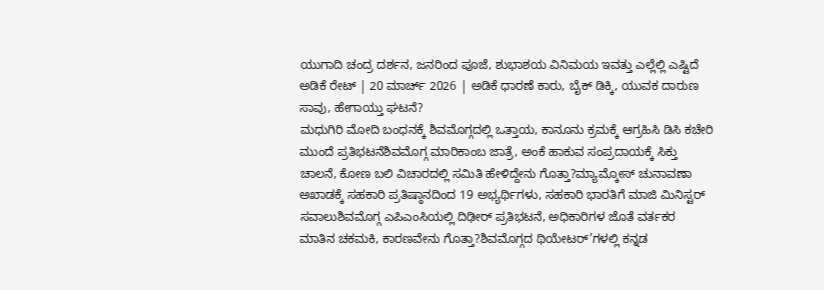ಯುಗಾದಿ ಚಂದ್ರ ದರ್ಶನ, ಜನರಿಂದ ಪೂಜೆ, ಶುಭಾಶಯ ವಿನಿಮಯ ಇವತ್ತು ಎಲ್ಲೆಲ್ಲಿ ಎಷ್ಟಿದೆ ಅಡಿಕೆ ರೇಟ್ | 20 ಮಾರ್ಚ್ 2026 | ಅಡಿಕೆ ಧಾರಣೆ ಕಾರು, ಬೈಕ್ ಡಿಕ್ಕಿ, ಯುವಕ ದಾರುಣ ಸಾವು, ಹೇಗಾಯ್ತು ಘಟನೆ?
ಮಧುಗಿರಿ ಮೋದಿ ಬಂಧನಕ್ಕೆ ಶಿವಮೊಗ್ಗದಲ್ಲಿ ಒತ್ತಾಯ, ಕಾನೂನು ಕ್ರಮಕ್ಕೆ ಆಗ್ರಹಿಸಿ ಡಿಸಿ ಕಚೇರಿ ಮುಂದೆ ಪ್ರತಿಭಟನೆಶಿವಮೊಗ್ಗ ಮಾರಿಕಾಂಬ ಜಾತ್ರೆ, ಅಂಕೆ ಹಾಕುವ ಸಂಪ್ರದಾಯಕ್ಕೆ ಸಿಕ್ತು ಚಾಲನೆ, ಕೋಣ ಬಲಿ ವಿಚಾರದಲ್ಲಿ ಸಮಿತಿ ಹೇಳಿದ್ದೇನು ಗೊತ್ತಾ?ಮ್ಯಾಮ್ಕೋಸ್ ಚುನಾವಣಾ ಅಖಾಡಕ್ಕೆ ಸಹಕಾರಿ ಪ್ರತಿಷ್ಠಾನದಿಂದ 19 ಅಭ್ಯರ್ಥಿಗಳು, ಸಹಕಾರಿ ಭಾರತಿಗೆ ಮಾಜಿ ಮಿನಿಸ್ಟರ್ ಸವಾಲುಶಿವಮೊಗ್ಗ ಎಪಿಎಂಸಿಯಲ್ಲಿ ದಿಢೀರ್ ಪ್ರತಿಭಟನೆ, ಅಧಿಕಾರಿಗಳ ಜೊತೆ ವರ್ತಕರ ಮಾತಿನ ಚಕಮಕಿ, ಕಾರಣವೇನು ಗೊತ್ತಾ?ಶಿವಮೊಗ್ಗದ ಥಿಯೇಟರ್’ಗಳಲ್ಲಿ ಕನ್ನಡ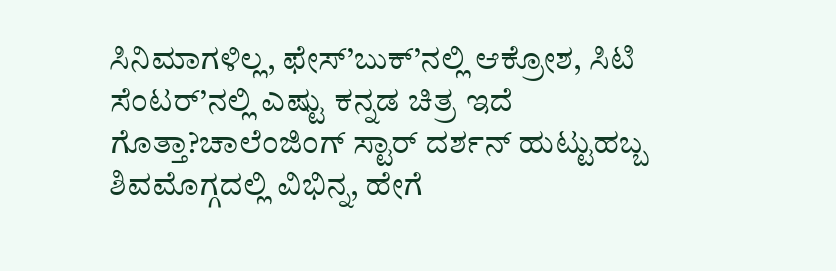ಸಿನಿಮಾಗಳಿಲ್ಲ, ಫೇಸ್’ಬುಕ್’ನಲ್ಲಿ ಆಕ್ರೋಶ, ಸಿಟಿ ಸೆಂಟರ್’ನಲ್ಲಿ ಎಷ್ಟು ಕನ್ನಡ ಚಿತ್ರ ಇದೆ ಗೊತ್ತಾ?ಚಾಲೆಂಜಿಂಗ್ ಸ್ಟಾರ್ ದರ್ಶನ್ ಹುಟ್ಟುಹಬ್ಬ ಶಿವಮೊಗ್ಗದಲ್ಲಿ ವಿಭಿನ್ನ, ಹೇಗೆ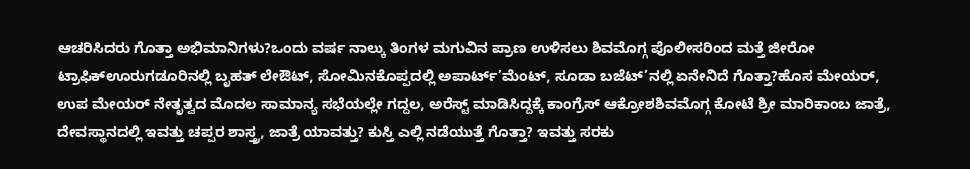ಆಚರಿಸಿದರು ಗೊತ್ತಾ ಅಭಿಮಾನಿಗಳು?ಒಂದು ವರ್ಷ ನಾಲ್ಕು ತಿಂಗಳ ಮಗುವಿನ ಪ್ರಾಣ ಉಳಿಸಲು ಶಿವಮೊಗ್ಗ ಪೊಲೀಸರಿಂದ ಮತ್ತೆ ಜೀರೋ ಟ್ರಾಫಿಕ್ಊರುಗಡೂರಿನಲ್ಲಿ ಬೃಹತ್ ಲೇಔಟ್, ಸೋಮಿನಕೊಪ್ಪದಲ್ಲಿ ಅಪಾರ್ಟ್’ಮೆಂಟ್, ಸೂಡಾ ಬಜೆಟ್’ನಲ್ಲಿ ಏನೇನಿದೆ ಗೊತ್ತಾ?ಹೊಸ ಮೇಯರ್, ಉಪ ಮೇಯರ್ ನೇತೃತ್ವದ ಮೊದಲ ಸಾಮಾನ್ಯ ಸಭೆಯಲ್ಲೇ ಗದ್ದಲ, ಅರೆಸ್ಟ್ ಮಾಡಿಸಿದ್ದಕ್ಕೆ ಕಾಂಗ್ರೆಸ್ ಆಕ್ರೋಶಶಿವಮೊಗ್ಗ ಕೋಟೆ ಶ್ರೀ ಮಾರಿಕಾಂಬ ಜಾತ್ರೆ, ದೇವಸ್ಥಾನದಲ್ಲಿ ಇವತ್ತು ಚಪ್ಪರ ಶಾಸ್ತ್ರ, ಜಾತ್ರೆ ಯಾವತ್ತು? ಕುಸ್ತಿ ಎಲ್ಲಿ ನಡೆಯುತ್ತೆ ಗೊತ್ತಾ? ಇವತ್ತು ಸರಕು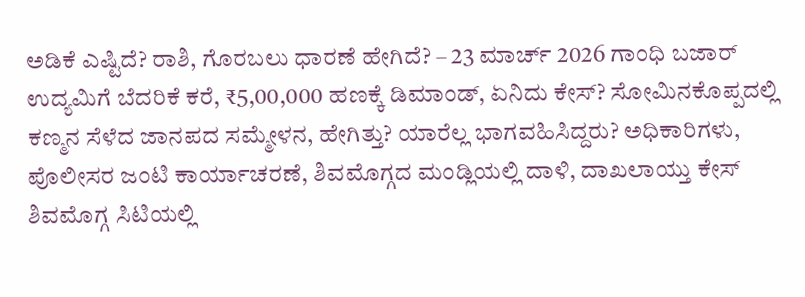ಅಡಿಕೆ ಎಷ್ಟಿದೆ? ರಾಶಿ, ಗೊರಬಲು ಧಾರಣೆ ಹೇಗಿದೆ? – 23 ಮಾರ್ಚ್ 2026 ಗಾಂಧಿ ಬಜಾರ್ ಉದ್ಯಮಿಗೆ ಬೆದರಿಕೆ ಕರೆ, ₹5,00,000 ಹಣಕ್ಕೆ ಡಿಮಾಂಡ್, ಏನಿದು ಕೇಸ್? ಸೋಮಿನಕೊಪ್ಪದಲ್ಲಿ ಕಣ್ಮನ ಸೆಳೆದ ಜಾನಪದ ಸಮ್ಮೇಳನ, ಹೇಗಿತ್ತು? ಯಾರೆಲ್ಲ ಭಾಗವಹಿಸಿದ್ದರು? ಅಧಿಕಾರಿಗಳು, ಪೊಲೀಸರ ಜಂಟಿ ಕಾರ್ಯಾಚರಣೆ, ಶಿವಮೊಗ್ಗದ ಮಂಡ್ಲಿಯಲ್ಲಿ ದಾಳಿ, ದಾಖಲಾಯ್ತು ಕೇಸ್ ಶಿವಮೊಗ್ಗ ಸಿಟಿಯಲ್ಲಿ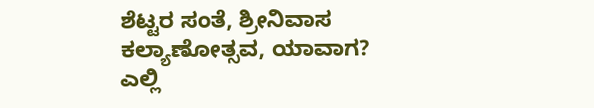ಶೆಟ್ಟರ ಸಂತೆ, ಶ್ರೀನಿವಾಸ ಕಲ್ಯಾಣೋತ್ಸವ, ಯಾವಾಗ? ಎಲ್ಲಿ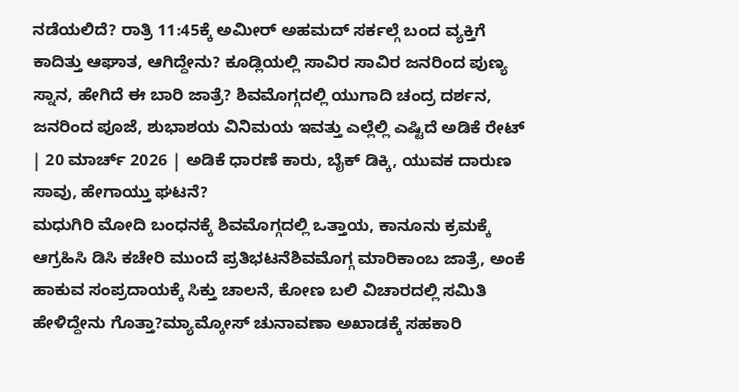ನಡೆಯಲಿದೆ? ರಾತ್ರಿ 11:45ಕ್ಕೆ ಅಮೀರ್ ಅಹಮದ್ ಸರ್ಕಲ್ಗೆ ಬಂದ ವ್ಯಕ್ತಿಗೆ ಕಾದಿತ್ತು ಆಘಾತ, ಆಗಿದ್ದೇನು? ಕೂಡ್ಲಿಯಲ್ಲಿ ಸಾವಿರ ಸಾವಿರ ಜನರಿಂದ ಪುಣ್ಯ ಸ್ನಾನ, ಹೇಗಿದೆ ಈ ಬಾರಿ ಜಾತ್ರೆ? ಶಿವಮೊಗ್ಗದಲ್ಲಿ ಯುಗಾದಿ ಚಂದ್ರ ದರ್ಶನ, ಜನರಿಂದ ಪೂಜೆ, ಶುಭಾಶಯ ವಿನಿಮಯ ಇವತ್ತು ಎಲ್ಲೆಲ್ಲಿ ಎಷ್ಟಿದೆ ಅಡಿಕೆ ರೇಟ್ | 20 ಮಾರ್ಚ್ 2026 | ಅಡಿಕೆ ಧಾರಣೆ ಕಾರು, ಬೈಕ್ ಡಿಕ್ಕಿ, ಯುವಕ ದಾರುಣ ಸಾವು, ಹೇಗಾಯ್ತು ಘಟನೆ?
ಮಧುಗಿರಿ ಮೋದಿ ಬಂಧನಕ್ಕೆ ಶಿವಮೊಗ್ಗದಲ್ಲಿ ಒತ್ತಾಯ, ಕಾನೂನು ಕ್ರಮಕ್ಕೆ ಆಗ್ರಹಿಸಿ ಡಿಸಿ ಕಚೇರಿ ಮುಂದೆ ಪ್ರತಿಭಟನೆಶಿವಮೊಗ್ಗ ಮಾರಿಕಾಂಬ ಜಾತ್ರೆ, ಅಂಕೆ ಹಾಕುವ ಸಂಪ್ರದಾಯಕ್ಕೆ ಸಿಕ್ತು ಚಾಲನೆ, ಕೋಣ ಬಲಿ ವಿಚಾರದಲ್ಲಿ ಸಮಿತಿ ಹೇಳಿದ್ದೇನು ಗೊತ್ತಾ?ಮ್ಯಾಮ್ಕೋಸ್ ಚುನಾವಣಾ ಅಖಾಡಕ್ಕೆ ಸಹಕಾರಿ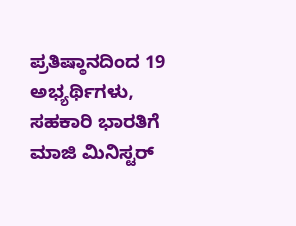ಪ್ರತಿಷ್ಠಾನದಿಂದ 19 ಅಭ್ಯರ್ಥಿಗಳು, ಸಹಕಾರಿ ಭಾರತಿಗೆ ಮಾಜಿ ಮಿನಿಸ್ಟರ್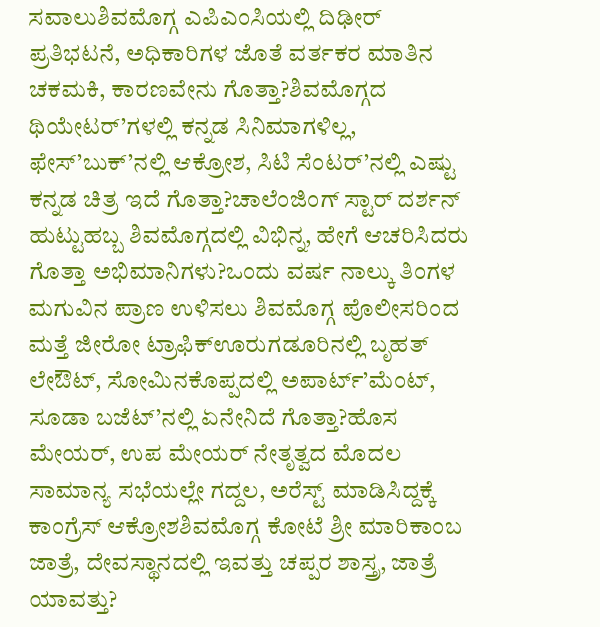ಸವಾಲುಶಿವಮೊಗ್ಗ ಎಪಿಎಂಸಿಯಲ್ಲಿ ದಿಢೀರ್ ಪ್ರತಿಭಟನೆ, ಅಧಿಕಾರಿಗಳ ಜೊತೆ ವರ್ತಕರ ಮಾತಿನ ಚಕಮಕಿ, ಕಾರಣವೇನು ಗೊತ್ತಾ?ಶಿವಮೊಗ್ಗದ ಥಿಯೇಟರ್’ಗಳಲ್ಲಿ ಕನ್ನಡ ಸಿನಿಮಾಗಳಿಲ್ಲ, ಫೇಸ್’ಬುಕ್’ನಲ್ಲಿ ಆಕ್ರೋಶ, ಸಿಟಿ ಸೆಂಟರ್’ನಲ್ಲಿ ಎಷ್ಟು ಕನ್ನಡ ಚಿತ್ರ ಇದೆ ಗೊತ್ತಾ?ಚಾಲೆಂಜಿಂಗ್ ಸ್ಟಾರ್ ದರ್ಶನ್ ಹುಟ್ಟುಹಬ್ಬ ಶಿವಮೊಗ್ಗದಲ್ಲಿ ವಿಭಿನ್ನ, ಹೇಗೆ ಆಚರಿಸಿದರು ಗೊತ್ತಾ ಅಭಿಮಾನಿಗಳು?ಒಂದು ವರ್ಷ ನಾಲ್ಕು ತಿಂಗಳ ಮಗುವಿನ ಪ್ರಾಣ ಉಳಿಸಲು ಶಿವಮೊಗ್ಗ ಪೊಲೀಸರಿಂದ ಮತ್ತೆ ಜೀರೋ ಟ್ರಾಫಿಕ್ಊರುಗಡೂರಿನಲ್ಲಿ ಬೃಹತ್ ಲೇಔಟ್, ಸೋಮಿನಕೊಪ್ಪದಲ್ಲಿ ಅಪಾರ್ಟ್’ಮೆಂಟ್, ಸೂಡಾ ಬಜೆಟ್’ನಲ್ಲಿ ಏನೇನಿದೆ ಗೊತ್ತಾ?ಹೊಸ ಮೇಯರ್, ಉಪ ಮೇಯರ್ ನೇತೃತ್ವದ ಮೊದಲ ಸಾಮಾನ್ಯ ಸಭೆಯಲ್ಲೇ ಗದ್ದಲ, ಅರೆಸ್ಟ್ ಮಾಡಿಸಿದ್ದಕ್ಕೆ ಕಾಂಗ್ರೆಸ್ ಆಕ್ರೋಶಶಿವಮೊಗ್ಗ ಕೋಟೆ ಶ್ರೀ ಮಾರಿಕಾಂಬ ಜಾತ್ರೆ, ದೇವಸ್ಥಾನದಲ್ಲಿ ಇವತ್ತು ಚಪ್ಪರ ಶಾಸ್ತ್ರ, ಜಾತ್ರೆ ಯಾವತ್ತು?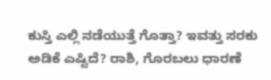ಕುಸ್ತಿ ಎಲ್ಲಿ ನಡೆಯುತ್ತೆ ಗೊತ್ತಾ? ಇವತ್ತು ಸರಕು ಅಡಿಕೆ ಎಷ್ಟಿದೆ? ರಾಶಿ, ಗೊರಬಲು ಧಾರಣೆ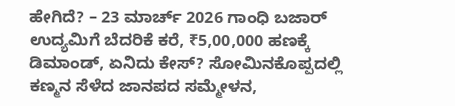ಹೇಗಿದೆ? – 23 ಮಾರ್ಚ್ 2026 ಗಾಂಧಿ ಬಜಾರ್ ಉದ್ಯಮಿಗೆ ಬೆದರಿಕೆ ಕರೆ, ₹5,00,000 ಹಣಕ್ಕೆ ಡಿಮಾಂಡ್, ಏನಿದು ಕೇಸ್? ಸೋಮಿನಕೊಪ್ಪದಲ್ಲಿ ಕಣ್ಮನ ಸೆಳೆದ ಜಾನಪದ ಸಮ್ಮೇಳನ,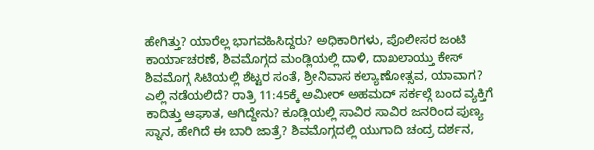ಹೇಗಿತ್ತು? ಯಾರೆಲ್ಲ ಭಾಗವಹಿಸಿದ್ದರು? ಅಧಿಕಾರಿಗಳು, ಪೊಲೀಸರ ಜಂಟಿ ಕಾರ್ಯಾಚರಣೆ, ಶಿವಮೊಗ್ಗದ ಮಂಡ್ಲಿಯಲ್ಲಿ ದಾಳಿ, ದಾಖಲಾಯ್ತು ಕೇಸ್ ಶಿವಮೊಗ್ಗ ಸಿಟಿಯಲ್ಲಿ ಶೆಟ್ಟರ ಸಂತೆ, ಶ್ರೀನಿವಾಸ ಕಲ್ಯಾಣೋತ್ಸವ, ಯಾವಾಗ? ಎಲ್ಲಿ ನಡೆಯಲಿದೆ? ರಾತ್ರಿ 11:45ಕ್ಕೆ ಅಮೀರ್ ಅಹಮದ್ ಸರ್ಕಲ್ಗೆ ಬಂದ ವ್ಯಕ್ತಿಗೆ ಕಾದಿತ್ತು ಆಘಾತ, ಆಗಿದ್ದೇನು? ಕೂಡ್ಲಿಯಲ್ಲಿ ಸಾವಿರ ಸಾವಿರ ಜನರಿಂದ ಪುಣ್ಯ ಸ್ನಾನ, ಹೇಗಿದೆ ಈ ಬಾರಿ ಜಾತ್ರೆ? ಶಿವಮೊಗ್ಗದಲ್ಲಿ ಯುಗಾದಿ ಚಂದ್ರ ದರ್ಶನ,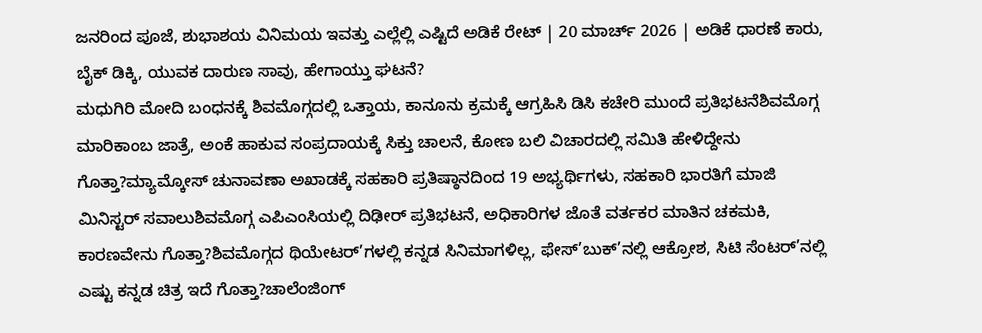ಜನರಿಂದ ಪೂಜೆ, ಶುಭಾಶಯ ವಿನಿಮಯ ಇವತ್ತು ಎಲ್ಲೆಲ್ಲಿ ಎಷ್ಟಿದೆ ಅಡಿಕೆ ರೇಟ್ | 20 ಮಾರ್ಚ್ 2026 | ಅಡಿಕೆ ಧಾರಣೆ ಕಾರು, ಬೈಕ್ ಡಿಕ್ಕಿ, ಯುವಕ ದಾರುಣ ಸಾವು, ಹೇಗಾಯ್ತು ಘಟನೆ?
ಮಧುಗಿರಿ ಮೋದಿ ಬಂಧನಕ್ಕೆ ಶಿವಮೊಗ್ಗದಲ್ಲಿ ಒತ್ತಾಯ, ಕಾನೂನು ಕ್ರಮಕ್ಕೆ ಆಗ್ರಹಿಸಿ ಡಿಸಿ ಕಚೇರಿ ಮುಂದೆ ಪ್ರತಿಭಟನೆಶಿವಮೊಗ್ಗ ಮಾರಿಕಾಂಬ ಜಾತ್ರೆ, ಅಂಕೆ ಹಾಕುವ ಸಂಪ್ರದಾಯಕ್ಕೆ ಸಿಕ್ತು ಚಾಲನೆ, ಕೋಣ ಬಲಿ ವಿಚಾರದಲ್ಲಿ ಸಮಿತಿ ಹೇಳಿದ್ದೇನು ಗೊತ್ತಾ?ಮ್ಯಾಮ್ಕೋಸ್ ಚುನಾವಣಾ ಅಖಾಡಕ್ಕೆ ಸಹಕಾರಿ ಪ್ರತಿಷ್ಠಾನದಿಂದ 19 ಅಭ್ಯರ್ಥಿಗಳು, ಸಹಕಾರಿ ಭಾರತಿಗೆ ಮಾಜಿ ಮಿನಿಸ್ಟರ್ ಸವಾಲುಶಿವಮೊಗ್ಗ ಎಪಿಎಂಸಿಯಲ್ಲಿ ದಿಢೀರ್ ಪ್ರತಿಭಟನೆ, ಅಧಿಕಾರಿಗಳ ಜೊತೆ ವರ್ತಕರ ಮಾತಿನ ಚಕಮಕಿ, ಕಾರಣವೇನು ಗೊತ್ತಾ?ಶಿವಮೊಗ್ಗದ ಥಿಯೇಟರ್’ಗಳಲ್ಲಿ ಕನ್ನಡ ಸಿನಿಮಾಗಳಿಲ್ಲ, ಫೇಸ್’ಬುಕ್’ನಲ್ಲಿ ಆಕ್ರೋಶ, ಸಿಟಿ ಸೆಂಟರ್’ನಲ್ಲಿ ಎಷ್ಟು ಕನ್ನಡ ಚಿತ್ರ ಇದೆ ಗೊತ್ತಾ?ಚಾಲೆಂಜಿಂಗ್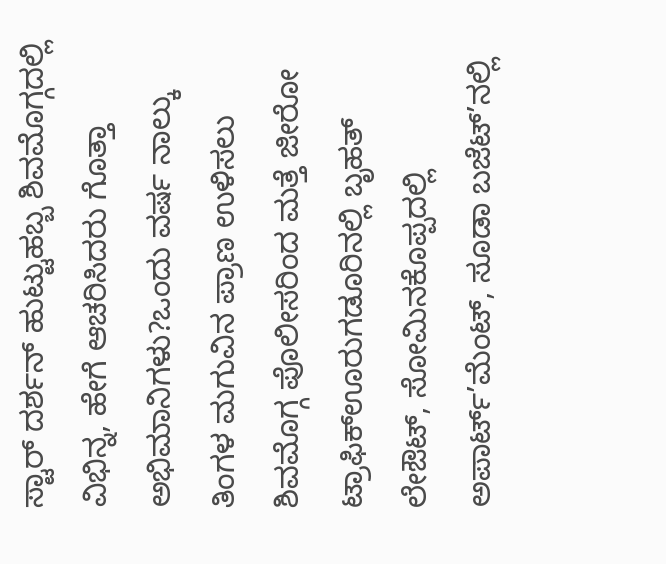ಸ್ಟಾರ್ ದರ್ಶನ್ ಹುಟ್ಟುಹಬ್ಬ ಶಿವಮೊಗ್ಗದಲ್ಲಿ ವಿಭಿನ್ನ, ಹೇಗೆ ಆಚರಿಸಿದರು ಗೊತ್ತಾ ಅಭಿಮಾನಿಗಳು?ಒಂದು ವರ್ಷ ನಾಲ್ಕು ತಿಂಗಳ ಮಗುವಿನ ಪ್ರಾಣ ಉಳಿಸಲು ಶಿವಮೊಗ್ಗ ಪೊಲೀಸರಿಂದ ಮತ್ತೆ ಜೀರೋ ಟ್ರಾಫಿಕ್ಊರುಗಡೂರಿನಲ್ಲಿ ಬೃಹತ್ ಲೇಔಟ್, ಸೋಮಿನಕೊಪ್ಪದಲ್ಲಿ ಅಪಾರ್ಟ್’ಮೆಂಟ್, ಸೂಡಾ ಬಜೆಟ್’ನಲ್ಲಿ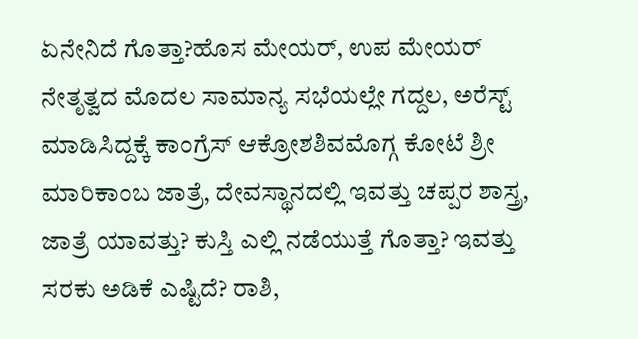ಏನೇನಿದೆ ಗೊತ್ತಾ?ಹೊಸ ಮೇಯರ್, ಉಪ ಮೇಯರ್ ನೇತೃತ್ವದ ಮೊದಲ ಸಾಮಾನ್ಯ ಸಭೆಯಲ್ಲೇ ಗದ್ದಲ, ಅರೆಸ್ಟ್ ಮಾಡಿಸಿದ್ದಕ್ಕೆ ಕಾಂಗ್ರೆಸ್ ಆಕ್ರೋಶಶಿವಮೊಗ್ಗ ಕೋಟೆ ಶ್ರೀ ಮಾರಿಕಾಂಬ ಜಾತ್ರೆ, ದೇವಸ್ಥಾನದಲ್ಲಿ ಇವತ್ತು ಚಪ್ಪರ ಶಾಸ್ತ್ರ, ಜಾತ್ರೆ ಯಾವತ್ತು? ಕುಸ್ತಿ ಎಲ್ಲಿ ನಡೆಯುತ್ತೆ ಗೊತ್ತಾ? ಇವತ್ತು ಸರಕು ಅಡಿಕೆ ಎಷ್ಟಿದೆ? ರಾಶಿ,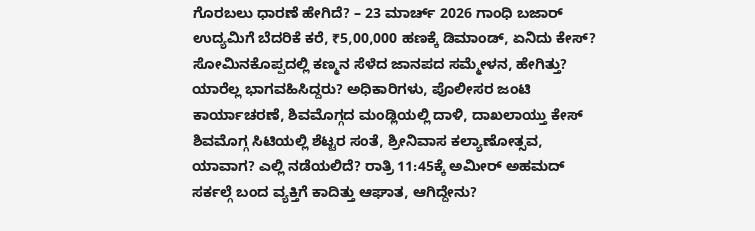ಗೊರಬಲು ಧಾರಣೆ ಹೇಗಿದೆ? – 23 ಮಾರ್ಚ್ 2026 ಗಾಂಧಿ ಬಜಾರ್ ಉದ್ಯಮಿಗೆ ಬೆದರಿಕೆ ಕರೆ, ₹5,00,000 ಹಣಕ್ಕೆ ಡಿಮಾಂಡ್, ಏನಿದು ಕೇಸ್? ಸೋಮಿನಕೊಪ್ಪದಲ್ಲಿ ಕಣ್ಮನ ಸೆಳೆದ ಜಾನಪದ ಸಮ್ಮೇಳನ, ಹೇಗಿತ್ತು? ಯಾರೆಲ್ಲ ಭಾಗವಹಿಸಿದ್ದರು? ಅಧಿಕಾರಿಗಳು, ಪೊಲೀಸರ ಜಂಟಿ ಕಾರ್ಯಾಚರಣೆ, ಶಿವಮೊಗ್ಗದ ಮಂಡ್ಲಿಯಲ್ಲಿ ದಾಳಿ, ದಾಖಲಾಯ್ತು ಕೇಸ್ ಶಿವಮೊಗ್ಗ ಸಿಟಿಯಲ್ಲಿ ಶೆಟ್ಟರ ಸಂತೆ, ಶ್ರೀನಿವಾಸ ಕಲ್ಯಾಣೋತ್ಸವ, ಯಾವಾಗ? ಎಲ್ಲಿ ನಡೆಯಲಿದೆ? ರಾತ್ರಿ 11:45ಕ್ಕೆ ಅಮೀರ್ ಅಹಮದ್ ಸರ್ಕಲ್ಗೆ ಬಂದ ವ್ಯಕ್ತಿಗೆ ಕಾದಿತ್ತು ಆಘಾತ, ಆಗಿದ್ದೇನು?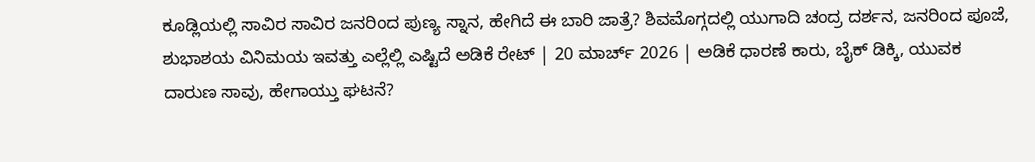ಕೂಡ್ಲಿಯಲ್ಲಿ ಸಾವಿರ ಸಾವಿರ ಜನರಿಂದ ಪುಣ್ಯ ಸ್ನಾನ, ಹೇಗಿದೆ ಈ ಬಾರಿ ಜಾತ್ರೆ? ಶಿವಮೊಗ್ಗದಲ್ಲಿ ಯುಗಾದಿ ಚಂದ್ರ ದರ್ಶನ, ಜನರಿಂದ ಪೂಜೆ, ಶುಭಾಶಯ ವಿನಿಮಯ ಇವತ್ತು ಎಲ್ಲೆಲ್ಲಿ ಎಷ್ಟಿದೆ ಅಡಿಕೆ ರೇಟ್ | 20 ಮಾರ್ಚ್ 2026 | ಅಡಿಕೆ ಧಾರಣೆ ಕಾರು, ಬೈಕ್ ಡಿಕ್ಕಿ, ಯುವಕ ದಾರುಣ ಸಾವು, ಹೇಗಾಯ್ತು ಘಟನೆ?